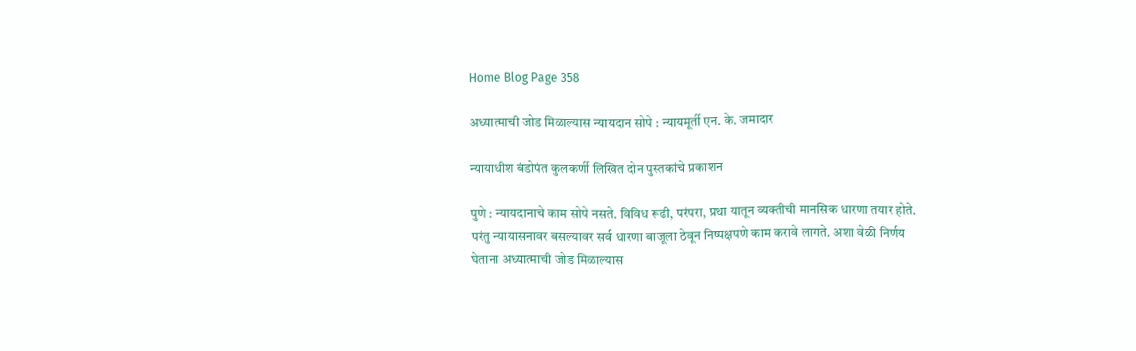Home Blog Page 358

अध्यात्माची जोड मिळाल्यास न्यायदान सोपे : न्यायमूर्ती एन. के. जमादार

न्यायाधीश बंडोपंत कुलकर्णी लिखित दोन पुस्तकांचे प्रकाशन

पुणे : न्यायदानाचे काम सोपे नसते. विविध रूढी, परंपरा, प्रथा यातून व्यक्तीची मानसिक धारणा तयार होते. परंतु न्यायासनावर बसल्यावर सर्व धारणा बाजूला ठेवून निष्पक्षपणे काम करावे लागते. अशा वेळी निर्णय घेताना अध्यात्माची जोड मिळाल्यास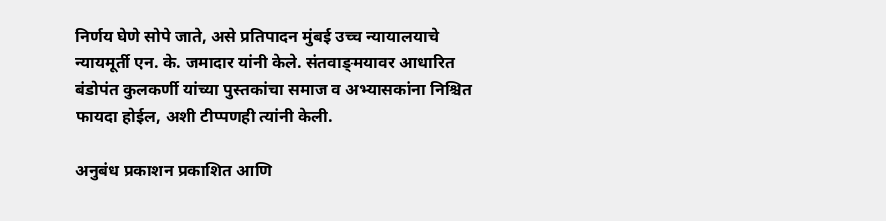निर्णय घेणे सोपे जाते, असे प्रतिपादन मुंबई उच्च न्यायालयाचे न्यायमूर्ती एन. के. जमादार यांनी केले. संतवाङ्‌मयावर आधारित बंडोपंत कुलकर्णी यांच्या पुस्तकांचा समाज व अभ्यासकांना निश्चित फायदा होईल, अशी टीप्पणही त्यांनी केली.

अनुबंध प्रकाशन प्रकाशित आणि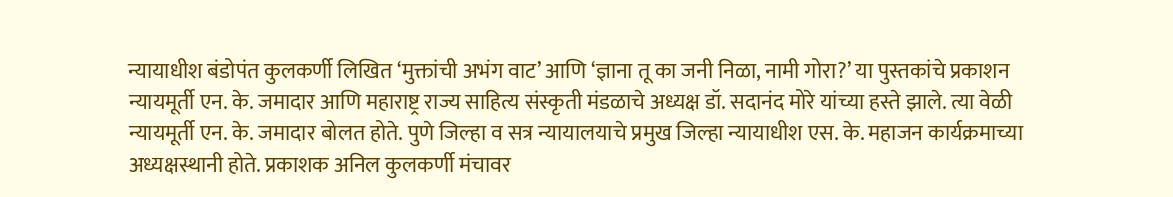न्यायाधीश बंडोपंत कुलकर्णी लिखित ‘मुक्तांची अभंग वाट’ आणि ‘ज्ञाना तू का जनी निळा, नामी गोरा?’ या पुस्तकांचे प्रकाशन न्यायमूर्ती एन. के. जमादार आणि महाराष्ट्र राज्य साहित्य संस्कृती मंडळाचे अध्यक्ष डॉ. सदानंद मोरे यांच्या हस्ते झाले. त्या वेळी न्यायमूर्ती एन. के. जमादार बोलत होते. पुणे जिल्हा व सत्र न्यायालयाचे प्रमुख जिल्हा न्यायाधीश एस. के. महाजन कार्यक्रमाच्या अध्यक्षस्थानी होते. प्रकाशक अनिल कुलकर्णी मंचावर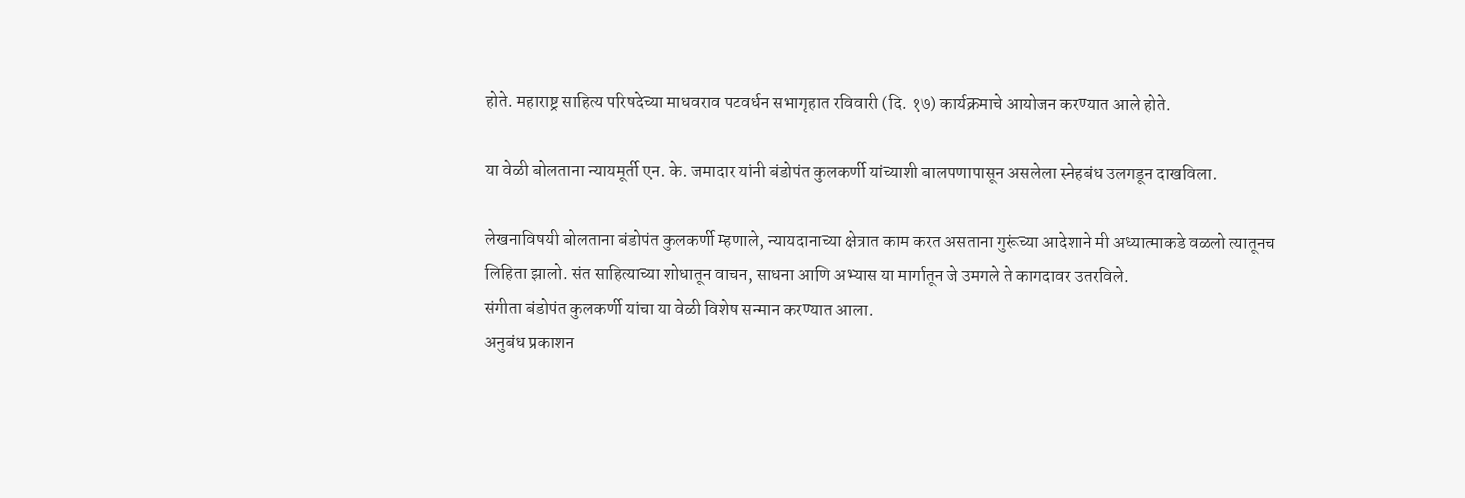होते. महाराष्ट्र साहित्य परिषदेच्या माधवराव पटवर्धन सभागृहात रविवारी (दि. १७) कार्यक्रमाचे आयोजन करण्यात आले होते.

या वेळी बोलताना न्यायमूर्ती एन. के. जमादार यांनी बंडोपंत कुलकर्णी यांच्याशी बालपणापासून असलेला स्नेहबंध उलगडून दाखविला.

लेखनाविषयी बोलताना बंडोपंत कुलकर्णी म्हणाले, न्यायदानाच्या क्षेत्रात काम करत असताना गुरूंच्या आदेशाने मी अध्यात्माकडे वळलो त्यातूनच लिहिता झालो. संत साहित्याच्या शोधातून वाचन, साधना आणि अभ्यास या मार्गातून जे उमगले ते कागदावर उतरविले.
संगीता बंडोपंत कुलकर्णी यांचा या वेळी विशेष सन्मान करण्यात आला.
अनुबंध प्रकाशन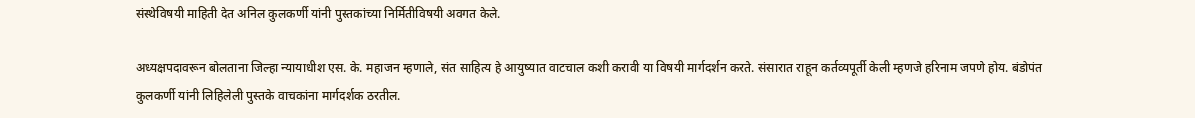संस्थेविषयी माहिती देत अनिल कुलकर्णी यांनी पुस्तकांच्या निर्मितीविषयी अवगत केले.

अध्यक्षपदावरून बोलताना जिल्हा न्यायाधीश एस. के. महाजन म्हणाले, संत साहित्य हे आयुष्यात वाटचाल कशी करावी या विषयी मार्गदर्शन करते. संसारात राहून कर्तव्यपूर्ती केली म्हणजे हरिनाम जपणे होय. बंडोपंत कुलकर्णी यांनी लिहिलेली पुस्तके वाचकांना मार्गदर्शक ठरतील.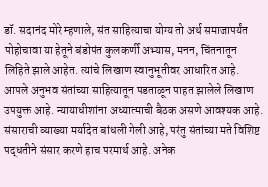डॉ. सदानंद मोरे म्हणाले, संत साहित्याचा योग्य तो अर्थ समाजापर्यंत पोहोचावा या हेतूने बंडोपंत कुलकर्णी अभ्यास, मनन, चिंतनातून लिहिते झाले आहेत. त्यांचे लिखाण स्वानुभूतीवर आधारित आहे. आपले अनुभव संतांच्या साहित्यातून पडताळून पाहत झालेले लिखाण उपयुक्त आहे. न्यायाधीशांना अध्यात्माची बैठक असणे आवश्यक आहे. संसाराची व्याख्या मर्यादेत बांधली गेली आहे, परंतु संतांच्या मते विशिष्ट पद्धतीने संसार करणे हाच परमार्थ आहे. अनेक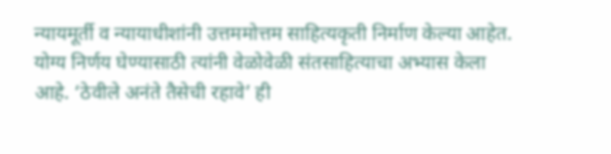न्यायमूर्ती व न्यायाधीशांनी उत्तममोत्तम साहित्यकृती निर्माण केल्या आहेत. योग्य निर्णय घेण्यासाठी त्यांनी वेळोवेळी संतसाहित्याचा अभ्यास केला आहे. ‘ठेवीले अनंते तैसेची रहावे’ ही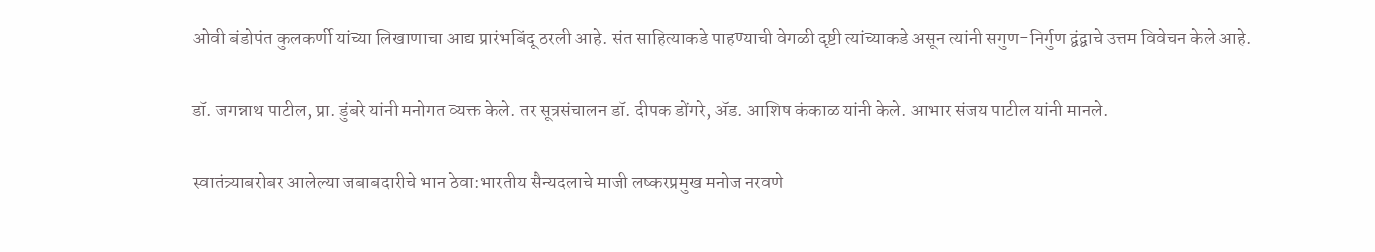ओवी बंडोपंत कुलकर्णी यांच्या लिखाणाचा आद्य प्रारंभबिंदू ठरली आहे. संत साहित्याकडे पाहण्याची वेगळी दृष्टी त्यांच्याकडे असून त्यांनी सगुण-निर्गुण द्वंद्वाचे उत्तम विवेचन केले आहे.

डॉ. जगन्नाथ पाटील, प्रा. डुंबरे यांनी मनोगत व्यक्त केले. तर सूत्रसंचालन डॉ. दीपक डोंगरे, ॲड. आशिष कंकाळ यांनी केले. आभार संजय पाटील यांनी मानले.

स्वातंत्र्याबरोबर आलेल्या जबाबदारीचे भान ठेवा:भारतीय सैन्यदलाचे माजी लष्करप्रमुख मनोज नरवणे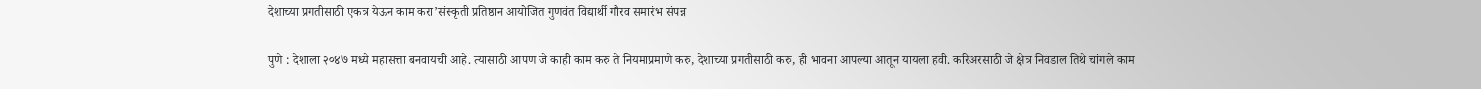देशाच्या प्रगतीसाठी एकत्र येऊन काम करा’संस्कृती प्रतिष्ठान आयोजित गुणवंत विद्यार्थी गौरव समारंभ संपन्न

पुणे : देशाला २०४७ मध्ये महासत्ता बनवायची आहे. त्यासाठी आपण जे काही काम करु ते नियमाप्रमाणे करु, देशाच्या प्रगतीसाठी करु, ही भावना आपल्या आतून यायला हवी. करिअरसाठी जे क्षेत्र निवडाल तिथे चांगले काम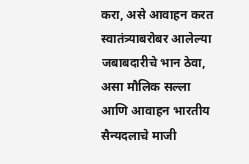करा, असे आवाहन करत स्वातंत्र्याबरोबर आलेल्या जबाबदारीचे भान ठेवा, असा मौलिक सल्ला आणि आवाहन भारतीय सैन्यदलाचे माजी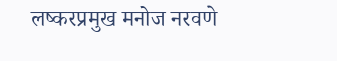लष्करप्रमुख मनोज नरवणे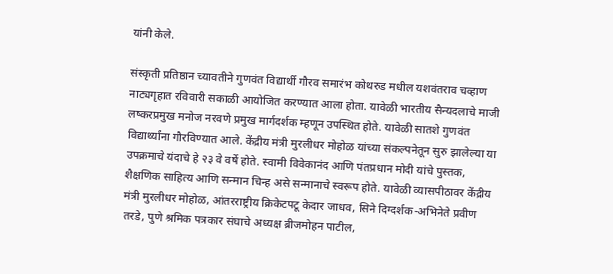यांनी केले.

संस्कृती प्रतिष्ठान च्यावतीने गुणवंत विद्यार्थी गौरव समारंभ कोथरुड मधील यशवंतराव चव्हाण नाट्यगृहात रविवारी सकाळी आयोजित करण्यात आला होता. यावेळी भारतीय सैन्यदलाचे माजी लष्करप्रमुख मनोज नरवणे प्रमुख मार्गदर्शक म्हणून उपस्थित होते. यावेळी सातशे गुणवंत विद्यार्थ्यांना गौरविण्यात आले. केंद्रीय मंत्री मुरलीधर मोहोळ यांच्या संकल्पनेतून सुरु झालेल्या या उपक्रमाचे यंदाचे हे २३ वे वर्षे होते. स्वामी विवेकानंद आणि पंतप्रधान मोदी यांचे पुस्तक, शैक्षणिक साहित्य आणि सन्मान चिन्ह असे सन्मानाचे स्वरूप होते. यावेळी व्यासपीठावर केंद्रीय मंत्री मुरलीधर मोहोळ, आंतरराष्ट्रीय क्रिकेटपटू केदार जाधव, सिने दिग्दर्शक-अभिनेते प्रवीण तरडे, पुणे श्रमिक पत्रकार संघाचे अध्यक्ष ब्रीजमोहन पाटील,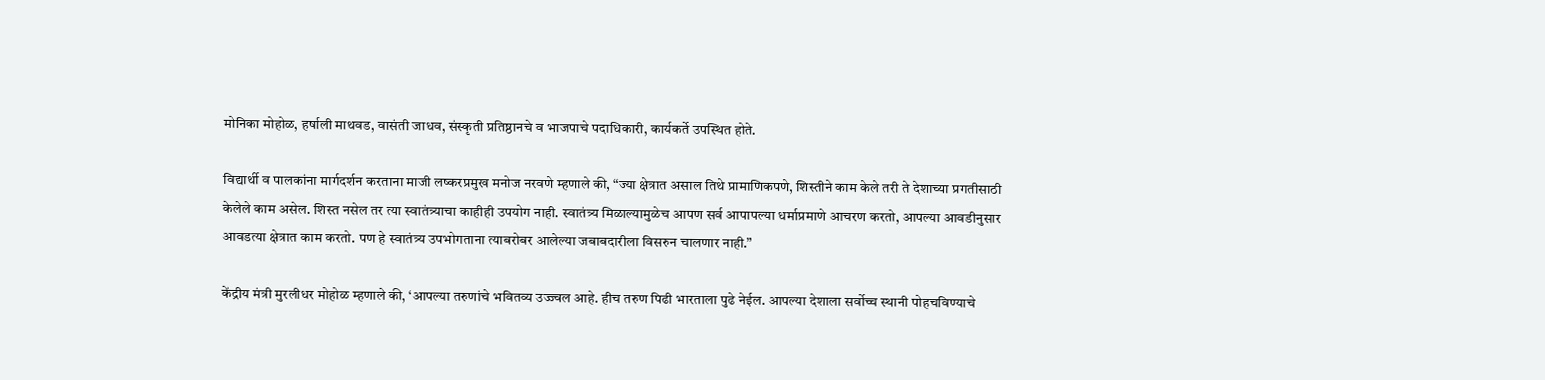मोनिका मोहोळ, हर्षाली माथवड, वासंती जाधव, संस्कृती प्रतिष्ठानचे व भाजपाचे पदाधिकारी, कार्यकर्ते उपस्थित होते.

विद्यार्थी व पालकांना मार्गदर्शन करताना माजी लष्करप्रमुख मनोज नरवणे म्हणाले की, “ज्या क्षेत्रात असाल तिथे प्रामाणिकपणे, शिस्तीने काम केले तरी ते देशाच्या प्रगतीसाठी केलेले काम असेल. शिस्त नसेल तर त्या स्वातंत्र्याचा काहीही उपयोग नाही. स्वातंत्र्य मिळाल्यामुळेच आपण सर्व आपापल्या धर्माप्रमाणे आचरण करतो, आपल्या आवडीनुसार आवडत्या क्षेत्रात काम करतो. पण हे स्वातंत्र्य उपभोगताना त्याबरोबर आलेल्या जबाबदारीला विसरुन चालणार नाही.”

केंद्रीय मंत्री मुरलीधर मोहोळ म्हणाले की, ‘आपल्या तरुणांचे भवितव्य उज्ज्वल आहे. हीच तरुण पिढी भारताला पुढे नेईल. आपल्या देशाला सर्वोच्च स्थानी पोहचविण्याचे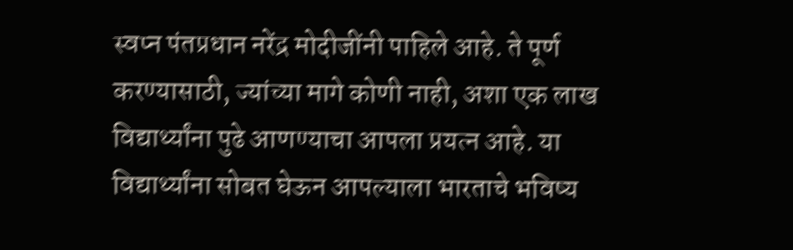स्वप्न पंतप्रधान नरेंद्र मोदीजींनी पाहिले आहे. ते पूर्ण करण्यासाठी, ज्यांच्या मागे कोणी नाही, अशा एक लाख विद्यार्थ्यांना पुढे आणण्याचा आपला प्रयत्न आहे. या विद्यार्थ्यांना सोबत घेऊन आपल्याला भारताचे भविष्य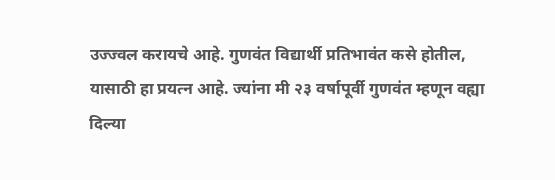उज्ज्वल करायचे आहे. गुणवंत विद्यार्थी प्रतिभावंत कसे होतील, यासाठी हा प्रयत्न आहे. ज्यांना मी २३ वर्षापूर्वी गुणवंत म्हणून वह्या दिल्या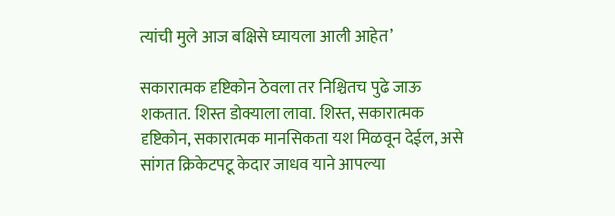त्यांची मुले आज बक्षिसे घ्यायला आली आहेत’

सकारात्मक दृष्टिकोन ठेवला तर निश्चितच पुढे जाऊ शकतात. शिस्त डोक्याला लावा. शिस्त, सकारात्मक दृष्टिकोन, सकारात्मक मानसिकता यश मिळवून देईल, असे सांगत क्रिकेटपटू केदार जाधव याने आपल्या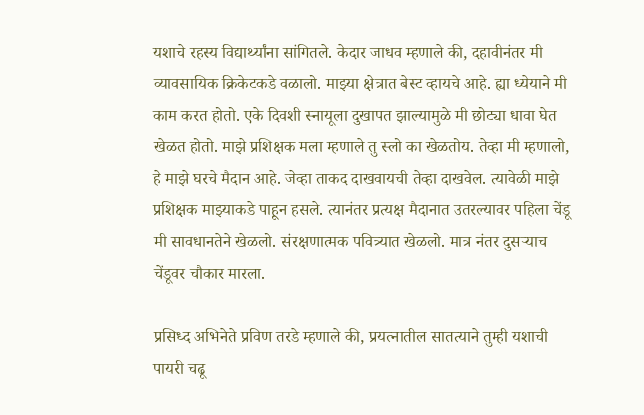यशाचे रहस्य विद्यार्थ्यांना सांगितले. केदार जाधव म्हणाले की, दहावीनंतर मी व्यावसायिक क्रिकेटकडे वळालो. माझ्या क्षेत्रात बेस्ट व्हायचे आहे. ह्या ध्येयाने मी काम करत होतो. एके दिवशी स्नायूला दुखापत झाल्यामुळे मी छोट्या धावा घेत खेळत होतो. माझे प्रशिक्षक मला म्हणाले तु स्लो का खेळतोय. तेव्हा मी म्हणालो, हे माझे घरचे मैदान आहे. जेव्हा ताकद दाखवायची तेव्हा दाखवेल. त्यावेळी माझे प्रशिक्षक माझ्याकडे पाहून हसले. त्यानंतर प्रत्यक्ष मैदानात उतरल्यावर पहिला चेंडू मी सावधानतेने खेळलो. संरक्षणात्मक पवित्र्यात खेळलो. मात्र नंतर दुसऱ्याच चेंडूवर चौकार मारला.

प्रसिध्द अभिनेते प्रविण तरडे म्हणाले की, प्रयत्नातील सातत्याने तुम्ही यशाची पायरी चढू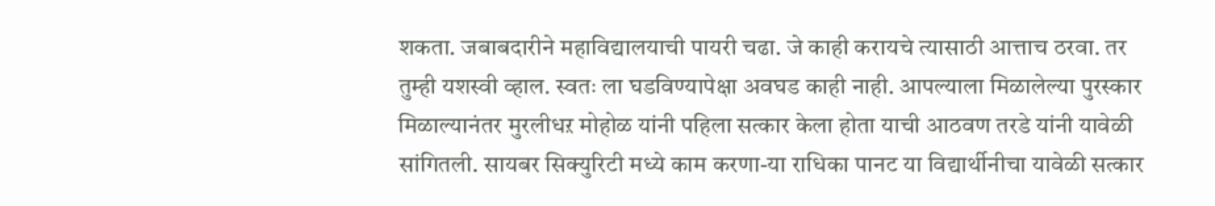शकता. जबाबदारीने महाविद्यालयाची पायरी चढा. जे काही करायचे त्यासाठी आत्ताच ठरवा. तर तुम्ही यशस्वी व्हाल. स्वतः ला घडविण्यापेक्षा अवघड काही नाही. आपल्याला मिळालेल्या पुरस्कार मिळाल्यानंतर मुरलीधऱ मोहोळ यांनी पहिला सत्कार केला होता याची आठवण तरडे यांनी यावेळी सांगितली. सायबर सिक्युरिटी मध्ये काम करणा-या राधिका पानट या विद्यार्थीनीचा यावेळी सत्कार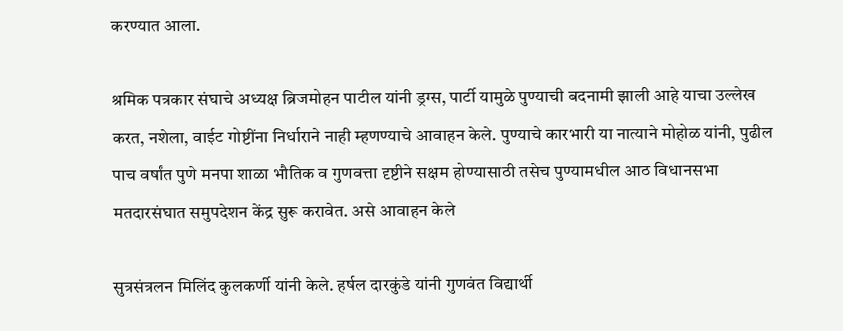करण्यात आला.

श्रमिक पत्रकार संघाचे अध्यक्ष ब्रिजमोहन पाटील यांनी ड्रग्स, पार्टी यामुळे पुण्याची बदनामी झाली आहे याचा उल्लेख करत, नशेला, वाईट गोष्टींना निर्धाराने नाही म्हणण्याचे आवाहन केले. पुण्याचे कारभारी या नात्याने मोहोळ यांनी, पुढील पाच वर्षांत पुणे मनपा शाळा भौतिक व गुणवत्ता दृष्टीने सक्षम होण्यासाठी तसेच पुण्यामधील आठ विधानसभा मतदारसंघात समुपदेशन केंद्र सुरू करावेत. असे आवाहन केले

सुत्रसंत्रलन मिलिंद कुलकर्णी यांनी केले. हर्षल दारकुंडे यांनी गुणवंत विद्यार्थी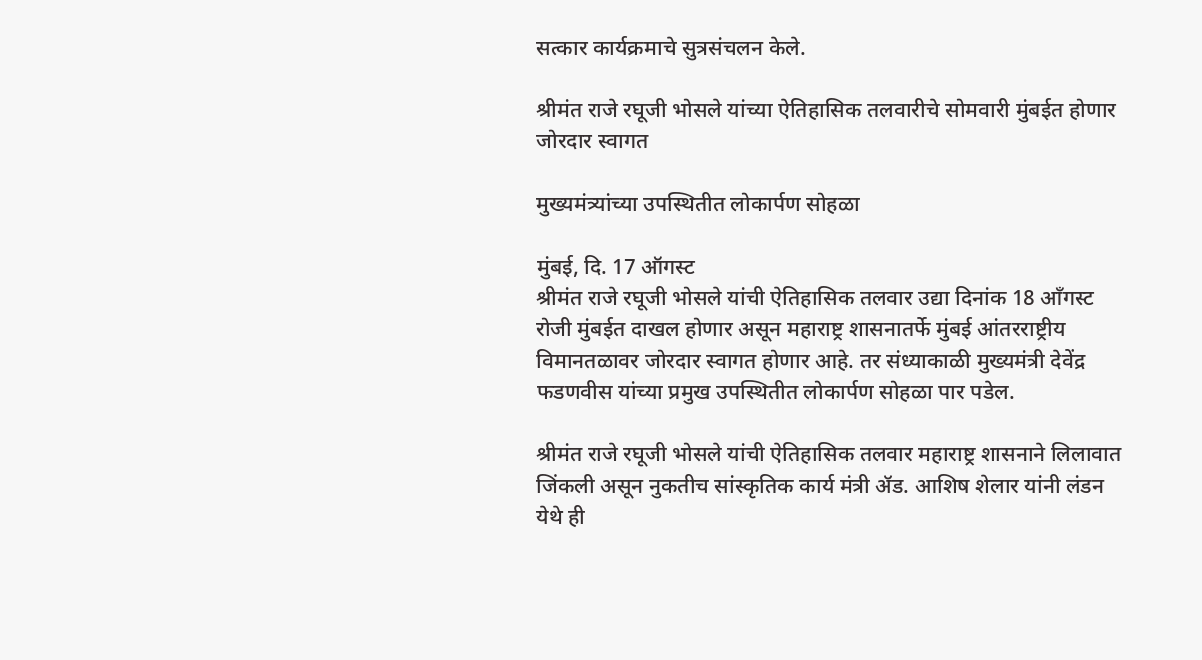सत्कार कार्यक्रमाचे सुत्रसंचलन केले.

श्रीमंत राजे रघूजी भोसले यांच्या ऐतिहासिक तलवारीचे सोमवारी मुंबईत होणार जोरदार स्वागत

मुख्यमंत्र्यांच्या उपस्थितीत लोकार्पण सोहळा

मुंबई, दि. 17 ऑगस्ट
श्रीमंत राजे रघूजी भोसले यांची ऐतिहासिक तलवार उद्या दिनांक 18 आँगस्ट रोजी मुंबईत दाखल होणार असून महाराष्ट्र शासनातर्फे मुंबई आंतरराष्ट्रीय विमानतळावर जोरदार स्वागत होणार आहे. तर संध्याकाळी मुख्यमंत्री देवेंद्र फडणवीस यांच्या प्रमुख उपस्थितीत लोकार्पण सोहळा पार पडेल.

श्रीमंत राजे रघूजी भोसले यांची ऐतिहासिक तलवार महाराष्ट्र शासनाने लिलावात जिंकली असून नुकतीच सांस्कृतिक कार्य मंत्री ॲड. आशिष शेलार यांनी लंडन येथे ही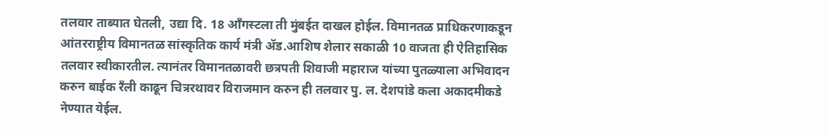तलवार ताब्यात घेतली, उद्या दि. 18 आँगस्टला ती मुंबईत दाखल होईल. विमानतळ प्राधिकरणाकडून आंतरराष्ट्रीय विमानतळ सांस्कृतिक कार्य मंत्री ॲड.आशिष शेलार सकाळी 10 वाजता ही ऐतिहासिक तलवार स्वीकारतील. त्यानंतर विमानतळावरी छत्रपती शिवाजी महाराज यांच्या पुतळ्याला अभिवादन करुन बाईक रँली काढून चित्ररथावर विराजमान करुन ही तलवार पु. ल. देशपांडे कला अकादमीकडे नेण्यात येईल.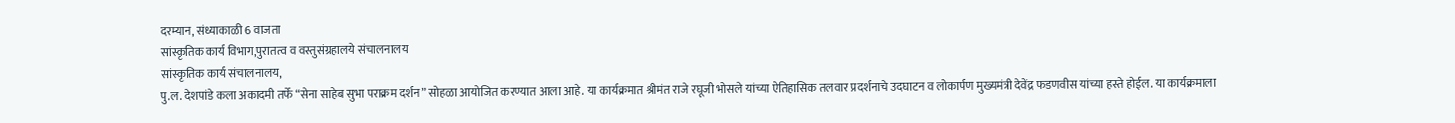दरम्यान, संध्याकाळी 6 वाजता
सांस्कृतिक कार्य विभाग,पुरातत्व व वस्तुसंग्रहालये संचालनालय
सांस्कृतिक कार्य संचालनालय,
पु.ल. देशपांडे कला अकादमी तर्फे “सेना साहेब सुभा पराक्रम दर्शन” सोहळा आयोजित करण्यात आला आहे. या कार्यक्रमात श्रीमंत राजे रघूजी भोसले यांच्या ऐतिहासिक तलवार प्रदर्शनाचे उदघाटन व लोकार्पण मुख्यमंत्री देवेंद्र फडणवीस यांच्या हस्ते होईल. या कार्यक्रमाला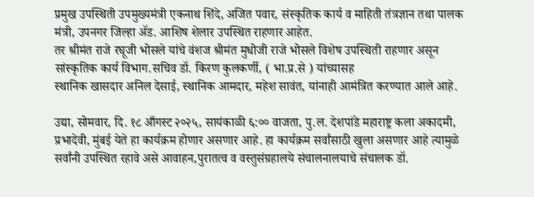प्रमुख उपस्थिती उपमुख्यमंत्री एकनाथ शिंदे, अजित पवार, संस्कृतिक कार्य व माहिती तंत्रज्ञान तथा पालक मंत्री, उपनगर जिल्हा ॲड. आशिष शेलार उपस्थित राहणार आहेत.
तर श्रीमंत राजे रघूजी भोसले यांचे वंशज श्रीमंत मुधोजी राजे भोसले विशेष उपस्थिती राहणार असून सांस्कृतिक कार्य विभाग.सचिव डॉ. किरण कुलकर्णी, ( भा.प्र.से ) यांच्यासह
स्थानिक खासदार अनिल देसाई, स्थानिक आमदार, महेश सावंत, यांनाही आमंत्रित करण्यात आले आहे.

उद्या, सोमवार, दि. १८ आँगस्ट २०२५, सायंकाळी ६:०० वाजता, पु.ल. देशपांडे महाराष्ट्र कला अकादमी, प्रभादेवी, मुंबई येते हा कार्यक्रम होणार असणार आहे. हा कार्यक्रम सर्वांसाठी खुला असणार आहे त्यामुळे सर्वांनी उपस्थित रहावे असे आवाहन,पुरातत्व व वस्तुसंग्रहालये संचालनालयाचे संचालक डॉ.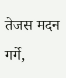तेजस मदन गर्गे,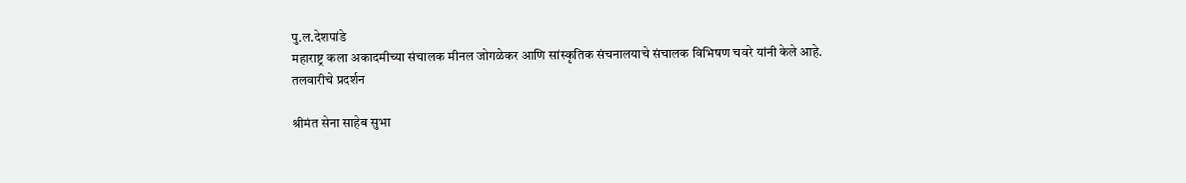पु.ल.देशपांडे
महाराष्ट्र कला अकादमीच्या संचालक मीनल जोगळेकर आणि सांस्कृतिक संचनालयाचे संचालक विभिषण चवरे यांनी केले आहे.
तलवारीचे प्रदर्शन

श्रीमंत सेना साहेब सुभा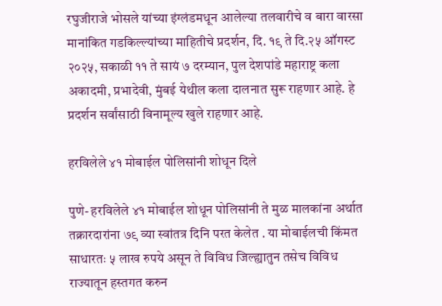रघुजीराजे भोसले यांच्या इंग्लंडमधून आलेल्या तलवारीचे व बारा वारसा मानांकित गडकिल्ल्यांच्या माहितीचे प्रदर्शन, दि. १९ ते दि.२५ ऑगस्ट २०२५, सकाळी ११ ते सायं ७ दरम्यान, पुल देशपांडे महाराष्ट्र कला अकादमी, प्रभादेवी, मुंबई येथील कला दालनात सुरू राहणार आहे. हे प्रदर्शन सर्वांसाठी विनामूल्य खुले राहणार आहे.

हरविलेले ४१ मोबाईल पोलिसांनी शोधून दिले

पुणे- हरविलेले ४१ मोबाईल शोधून पोलिसांनी ते मुळ मालकांना अर्थात तक्रारदारांना ७९ व्या स्वांतत्र दिनि परत केलेत . या मोबाईलची किंमत साधारतः ५ लाख रुपये असून ते विविध जिल्ह्यातुन तसेच विविध राज्यातून हस्तगत करुन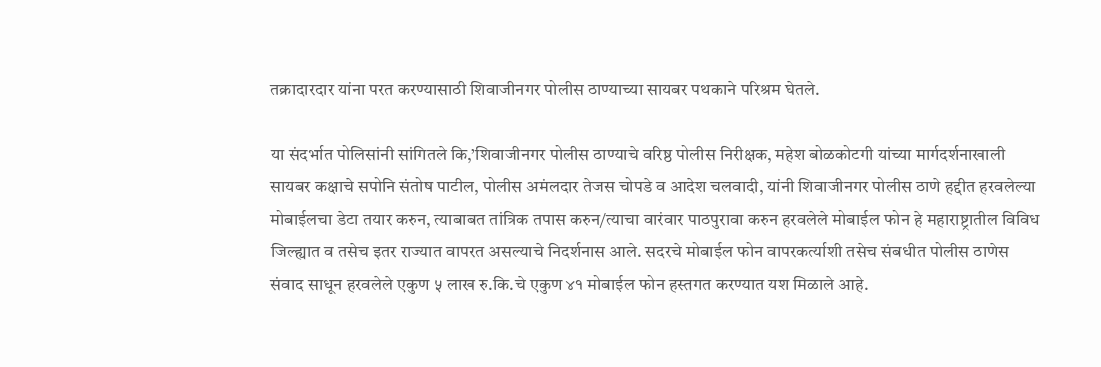तक्रादारदार यांना परत करण्यासाठी शिवाजीनगर पोलीस ठाण्याच्या सायबर पथकाने परिश्रम घेतले.

या संदर्भात पोलिसांनी सांगितले कि,’शिवाजीनगर पोलीस ठाण्याचे वरिष्ठ पोलीस निरीक्षक, महेश बोळकोटगी यांच्या मार्गदर्शनाखाली सायबर कक्षाचे सपोनि संतोष पाटील, पोलीस अमंलदार तेजस चोपडे व आदेश चलवादी, यांनी शिवाजीनगर पोलीस ठाणे हद्दीत हरवलेल्या मोबाईलचा डेटा तयार करुन, त्याबाबत तांत्रिक तपास करुन/त्याचा वारंवार पाठपुरावा करुन हरवलेले मोबाईल फोन हे महाराष्ट्रातील विविध जिल्ह्यात व तसेच इतर राज्यात वापरत असल्याचे निदर्शनास आले. सदरचे मोबाईल फोन वापरकर्त्याशी तसेच संबधीत पोलीस ठाणेस संवाद साधून हरवलेले एकुण ५ लाख रु.कि.चे एकुण ४१ मोबाईल फोन हस्तगत करण्यात यश मिळाले आहे.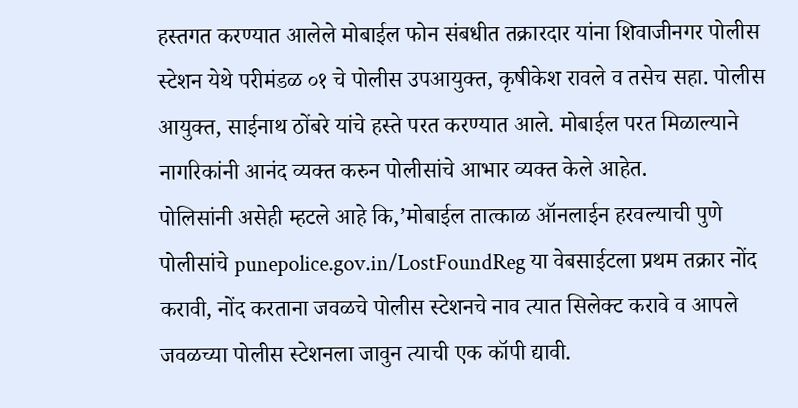हस्तगत करण्यात आलेले मोबाईल फोन संबधीत तक्रारदार यांना शिवाजीनगर पोलीस स्टेशन येथे परीमंडळ ०१ चे पोलीस उपआयुक्त, कृषीकेश रावले व तसेच सहा. पोलीस आयुक्त, साईनाथ ठोंबरे यांचे हस्ते परत करण्यात आले. मोबाईल परत मिळाल्याने नागरिकांनी आनंद व्यक्त करुन पोलीसांचे आभार व्यक्त केले आहेत.
पोलिसांनी असेही म्हटले आहे कि,’मोबाईल तात्काळ ऑनलाईन हरवल्याची पुणे पोलीसांचे punepolice.gov.in/LostFoundReg या वेबसाईटला प्रथम तक्रार नोंद करावी, नोंद करताना जवळचे पोलीस स्टेशनचे नाव त्यात सिलेक्ट करावे व आपले जवळच्या पोलीस स्टेशनला जावुन त्याची एक कॉपी द्यावी.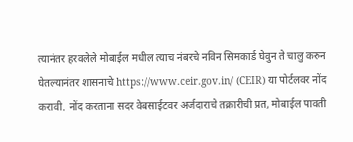त्यानंतर हरवलेले मोबाईल मधील त्याच नंबरचे नविन सिमकार्ड घेवुन ते चालु करुन घेतल्यानंतर शासनाचे https://www.ceir.gov.in/ (CEIR) या पोर्टलवर नोंद करावी. नोंद करताना सदर वेबसाईटवर अर्जदाराचे तक्रारीची प्रत, मोबाईल पावती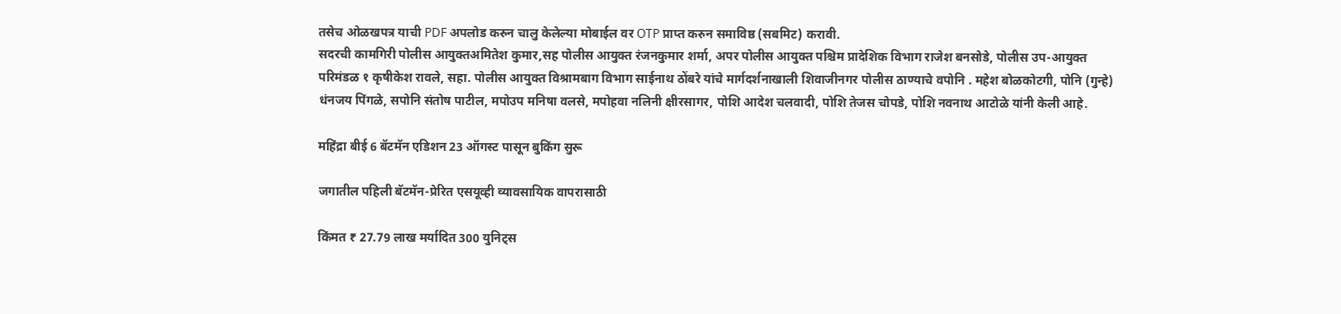तसेच ओळखपत्र याची PDF अपलोड करुन चालु केलेल्या मोबाईल वर OTP प्राप्त करुन समाविष्ठ (सबमिट) करावी.
सदरची कामगिरी पोलीस आयुक्तअमितेश कुमार,सह पोलीस आयुक्त रंजनकुमार शर्मा, अपर पोलीस आयुक्त पश्चिम प्रादेशिक विभाग राजेश बनसोडे, पोलीस उप-आयुक्त परिमंडळ १ कृषीकेश रावले, सहा. पोलीस आयुक्त विश्रामबाग विभाग साईनाथ ठोंबरे यांचे मार्गदर्शनाखाली शिवाजीनगर पोलीस ठाण्याचे वपोनि . महेश बोळकोटगी, पोनि (गुन्हे) धंनजय पिंगळे, सपोनि संतोष पाटील, मपोउप मनिषा वलसे, मपोहवा नलिनी क्षीरसागर, पोशि आदेश चलवादी, पोशि तेजस चोपडे, पोशि नवनाथ आटोळे यांनी केली आहे.

महिंद्रा बीई 6 बॅटमॅन एडिशन 23 ऑगस्ट पासून बुकिंग सुरू

जगातील पहिली बॅटमॅन-प्रेरित एसयूव्ही व्यावसायिक वापरासाठी

किंमत ₹ 27.79 लाख मर्यादित 300 युनिट्स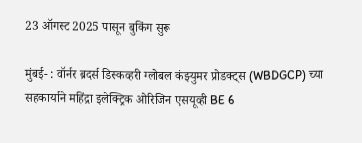23 ऑगस्ट 2025 पासून बुकिंग सुरू

मुंबई- : वॉर्नर ब्रदर्स डिस्कव्हरी ग्लोबल कंझ्युमर प्रोडक्ट्स (WBDGCP) च्या सहकार्याने महिंद्रा इलेक्ट्रिक ओरिजिन एसयूव्ही BE 6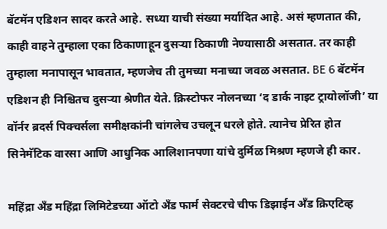बॅटमॅन एडिशन सादर करते आहे. सध्या याची संख्या मर्यादित आहे. असं म्हणतात की, काही वाहने तुम्हाला एका ठिकाणाहून दुसऱ्या ठिकाणी नेण्यासाठी असतात. तर काही तुम्हाला मनापासून भावतात, म्हणजेच ती तुमच्या मनाच्या जवळ असतात. BE 6 बॅटमॅन एडिशन ही निश्चितच दुसऱ्या श्रेणीत येते. क्रिस्टोफर नोलनच्या ‘द डार्क नाइट ट्रायोलॉजी’ या वॉर्नर ब्रदर्स पिक्चर्सला समीक्षकांनी चांगलेच उचलून धरले होते. त्यानेच प्रेरित होत सिनेमॅटिक वारसा आणि आधुनिक आलिशानपणा यांचे दुर्मिळ मिश्रण म्हणजे ही कार.

महिंद्रा अँड महिंद्रा लिमिटेडच्या ऑटो अँड फार्म सेक्टरचे चीफ डिझाईन अँड क्रिएटिव्ह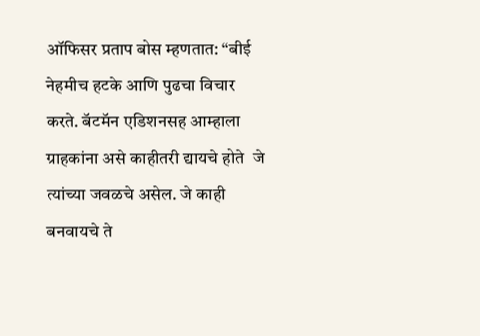ऑफिसर प्रताप बोस म्हणतात: “बीई नेहमीच हटके आणि पुढचा विचार करते. बॅटमॅन एडिशनसह आम्हाला ग्राहकांना असे काहीतरी द्यायचे होते  जे त्यांच्या जवळचे असेल. जे काही बनवायचे ते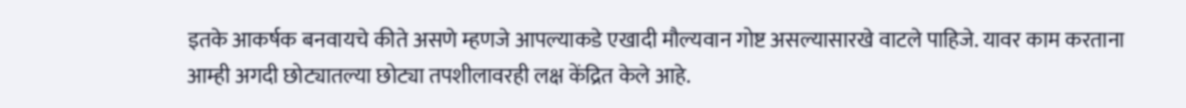इतके आकर्षक बनवायचे कीते असणे म्हणजे आपल्याकडे एखादी मौल्यवान गोष्ट असल्यासारखे वाटले पाहिजे. यावर काम करताना आम्ही अगदी छोट्यातल्या छोट्या तपशीलावरही लक्ष केंद्रित केले आहे.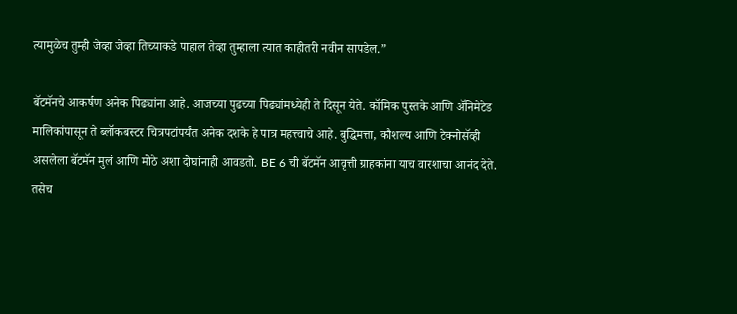त्यामुळेच तुम्ही जेव्हा जेव्हा तिच्याकडे पाहाल तेव्हा तुम्हाला त्यात काहीतरी नवीन सापडेल.”

बॅटमॅनचे आकर्षण अनेक पिढ्यांना आहे. आजच्या पुढच्या पिढ्यांमध्येही ते दिसून येते. कॉमिक पुस्तके आणि अ‍ॅनिमेटेड मालिकांपासून ते ब्लॉकबस्टर चित्रपटांपर्यंत अनेक दशके हे पात्र महत्त्वाचे आहे. बुद्धिमत्ता, कौशल्य आणि टेक्नोसॅव्ही असलेला बॅटमॅन मुलं आणि मोठे अशा दोघांनाही आवडतो. BE 6 ची बॅटमॅन आवृत्ती ग्राहकांना याच वारशाचा आनंद देते. तसेच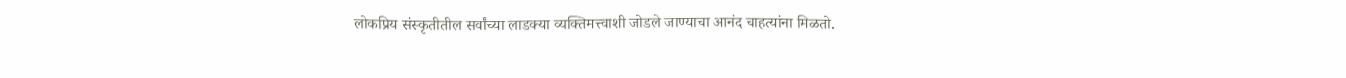लोकप्रिय संस्कृतीतील सर्वांच्या लाडक्या व्यक्तिमत्त्वाशी जोडले जाण्याचा आनंद चाहत्यांना मिळतो.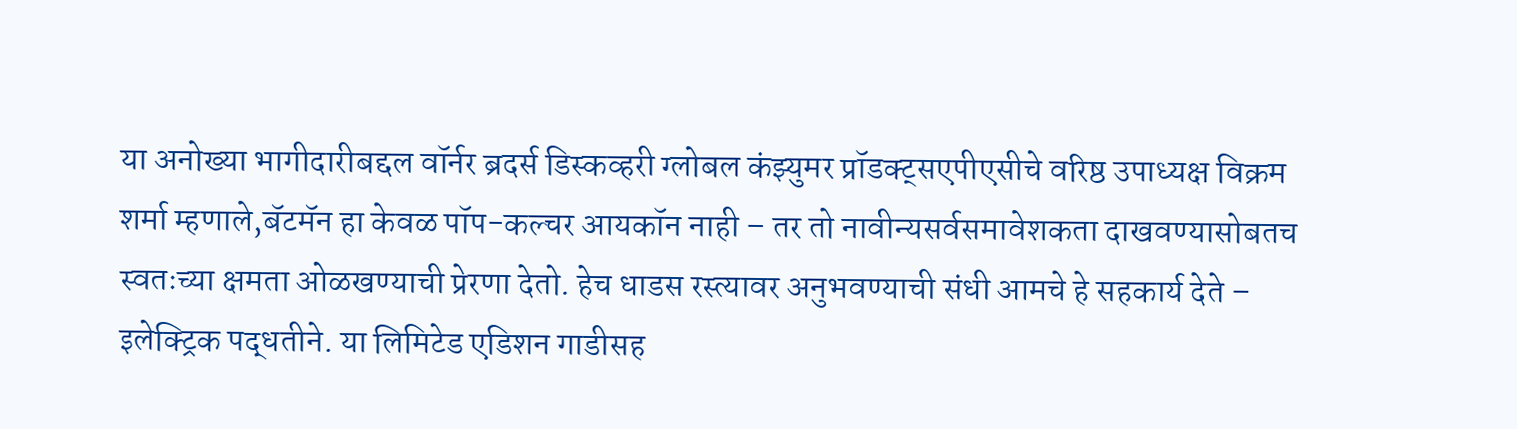या अनोख्या भागीदारीबद्दल वॉर्नर ब्रदर्स डिस्कव्हरी ग्लोबल कंझ्युमर प्रॉडक्ट्सएपीएसीचे वरिष्ठ उपाध्यक्ष विक्रम शर्मा म्हणाले,बॅटमॅन हा केवळ पॉप-कल्चर आयकॉन नाही – तर तो नावीन्यसर्वसमावेशकता दाखवण्यासोबतच स्वतःच्या क्षमता ओळखण्याची प्रेरणा देतो. हेच धाडस रस्त्यावर अनुभवण्याची संधी आमचे हे सहकार्य देते – इलेक्ट्रिक पद्धतीने. या लिमिटेड एडिशन गाडीसह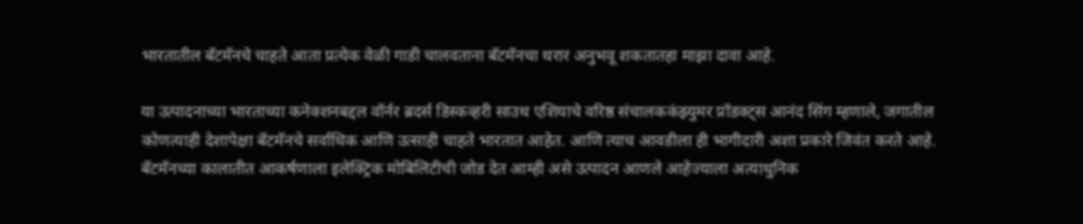भारतातील बॅटमॅनचे चाहते आता प्रत्येक वेळी गाडी चालवताना बॅटमॅनचा थरार अनुभवू शकतातहा माझा दावा आहे.

या उत्पादनाच्या भारताच्या कनेक्शनबद्दल वॉर्नर ब्रदर्स डिस्कव्हरी साउथ एशियाचे वरिष्ठ संचालककंझ्युमर प्रॉडक्ट्स आनंद सिंग म्हणाले, जगातील कोणत्याही देशापेक्षा बॅटमॅनचे सर्वाधिक आणि उत्साही चाहते भारतात आहेत. आणि त्याच आवडीला ही भागीदारी अशा प्रकारे जिवंत करते आहे. बॅटमॅनच्या कालातीत आकर्षणाला इलेक्ट्रिक मोबिलिटीची जोड देत आम्ही असे उत्पादन आणले आहेज्याला अत्याधुनिक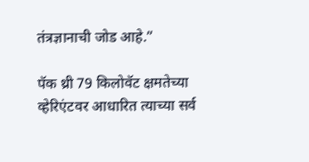तंत्रज्ञानाची जोड आहे.”

पॅक थ्री 79 किलोवॅट क्षमतेच्या व्हेरिएंटवर आधारित त्याच्या सर्व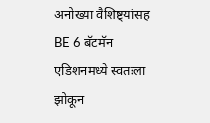अनोख्या वैशिष्ट्यांसह BE 6 बॅटमॅन एडिशनमध्ये स्वतःला झोकून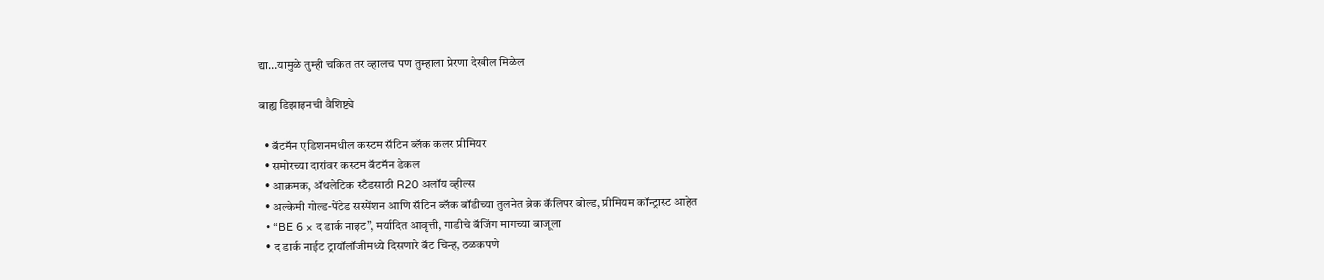द्या…यामुळे तुम्ही चकित तर व्हालच पण तुम्हाला प्रेरणा देखील मिळेल

बाह्य डिझाइनची वैशिष्ट्ये

  • बॅटमॅन एडिशनमधील कस्टम सॅटिन ब्लॅक कलर प्रीमियर
  • समोरच्या दारांवर कस्टम बॅटमॅन डेकल
  • आक्रमक, अ‍ॅथलेटिक स्टँडसाठी R20 अलॉय व्हील्स
  • अल्केमी गोल्ड-पेंटेड सस्पेंशन आणि सॅटिन ब्लॅक बॉडीच्या तुलनेत ब्रेक कॅलिपर बोल्ड, प्रीमियम कॉन्ट्रास्ट आहेत
  • “BE 6 × द डार्क नाइट”, मर्यादित आवृत्ती, गाडीचे बॅजिंग मागच्या बाजूला
  • द डार्क नाईट ट्रायॉलॉजीमध्ये दिसणारे बॅट चिन्ह, ठळकपणे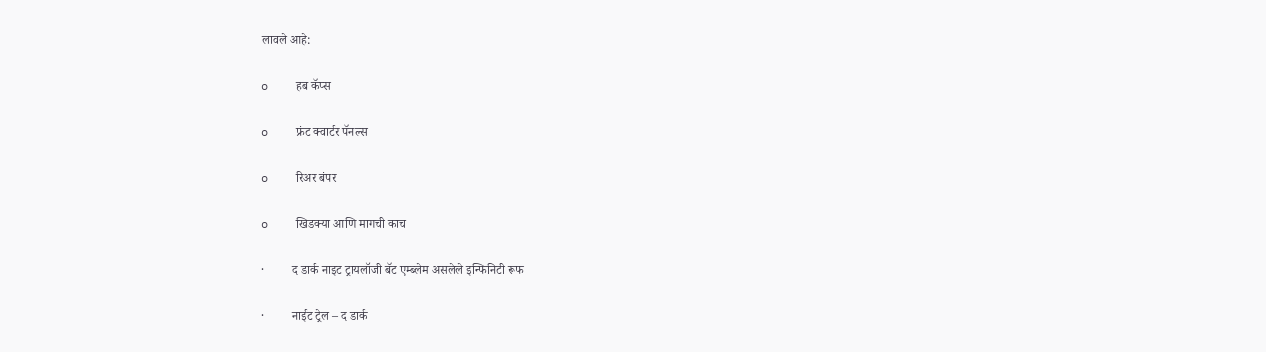लावले आहे:

o    हब कॅप्स

o    फ्रंट क्वार्टर पॅनल्स

o    रिअर बंपर

o    खिडक्या आणि मागची काच

·         द डार्क नाइट ट्रायलॉजी बॅट एम्ब्लेम असलेले इन्फिनिटी रूफ

·         नाईट ट्रेल – द डार्क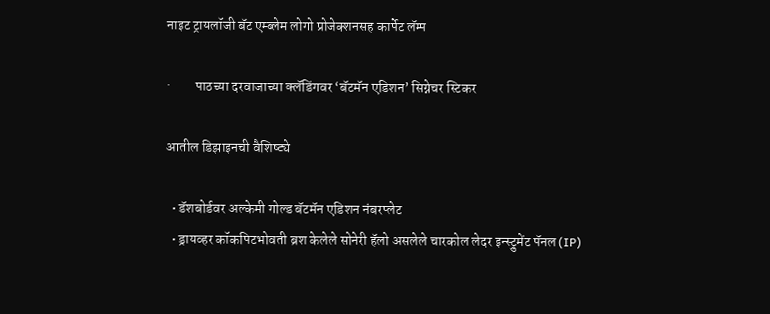नाइट ट्रायलॉजी बॅट एम्ब्लेम लोगो प्रोजेक्शनसह कार्पेट लॅम्प

·         पाठच्या दरवाजाच्या क्लॅडिंगवर ‘बॅटमॅन एडिशन’ सिग्नेचर स्टिकर

आतील डिझाइनची वैशिष्ट्ये

  • डॅशबोर्डवर अल्केमी गोल्ड बॅटमॅन एडिशन नंबरप्लेट
  • ड्रायव्हर कॉकपिटभोवती ब्रश केलेले सोनेरी हॅलो असलेले चारकोल लेदर इन्स्ट्रुमेंट पॅनल (IP)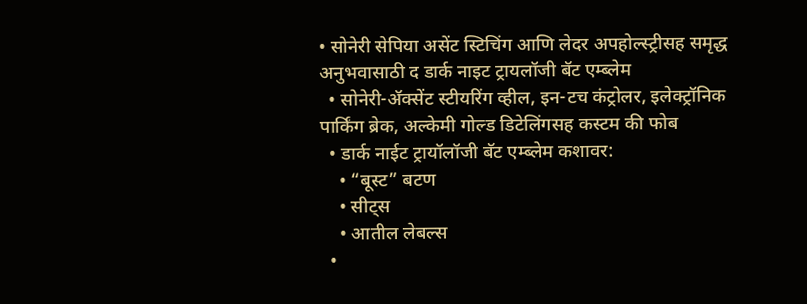• सोनेरी सेपिया असेंट स्टिचिंग आणि लेदर अपहोल्स्ट्रीसह समृद्ध अनुभवासाठी द डार्क नाइट ट्रायलॉजी बॅट एम्ब्लेम
  • सोनेरी-अ‍ॅक्सेंट स्टीयरिंग व्हील, इन-टच कंट्रोलर, इलेक्ट्रॉनिक पार्किंग ब्रेक, अल्केमी गोल्ड डिटेलिंगसह कस्टम की फोब
  • डार्क नाईट ट्रायॉलॉजी बॅट एम्ब्लेम कशावर:
    • “बूस्ट” बटण
    • सीट्स
    • आतील लेबल्स
  •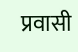प्रवासी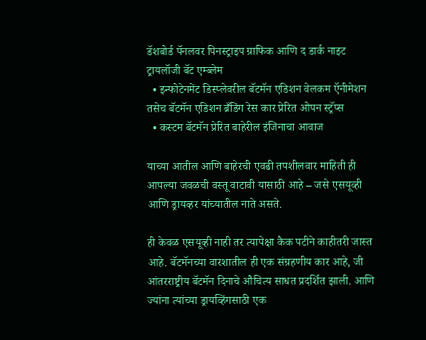डॅशबोर्ड पॅनलवर पिनस्ट्राइप ग्राफिक आणि द डार्क नाइट ट्रायलॉजी बॅट एम्ब्लेम
  • इन्फोटेनमेंट डिस्प्लेवरील बॅटमॅन एडिशन वेलकम ऍनीमेशन तसेच बॅटमॅन एडिशन ब्रँडिंग रेस कार प्रेरित ओपन स्ट्रॅप्स
  • कस्टम बॅटमॅन प्रेरित बाहेरील इंजिनाचा आवाज

याच्या आतील आणि बाहेरची एवढी तपशीलवार माहिती ही आपल्या जवळची वस्तू वाटावी यासाठी आहे – जसे एसयूव्ही आणि ड्रायव्हर यांच्यातील नाते असते.

ही केवळ एसयूव्ही नाही तर त्यापेक्षा कैक पटीने काहीतरी जास्त आहे. बॅटमॅनच्या वारशातील ही एक संग्रहणीय कार आहे, जी आंतरराष्ट्रीय बॅटमॅन दिनाचे औचित्य साधत प्रदर्शित झाली. आणि ज्यांना त्यांच्या ड्रायव्हिंगसाठी एक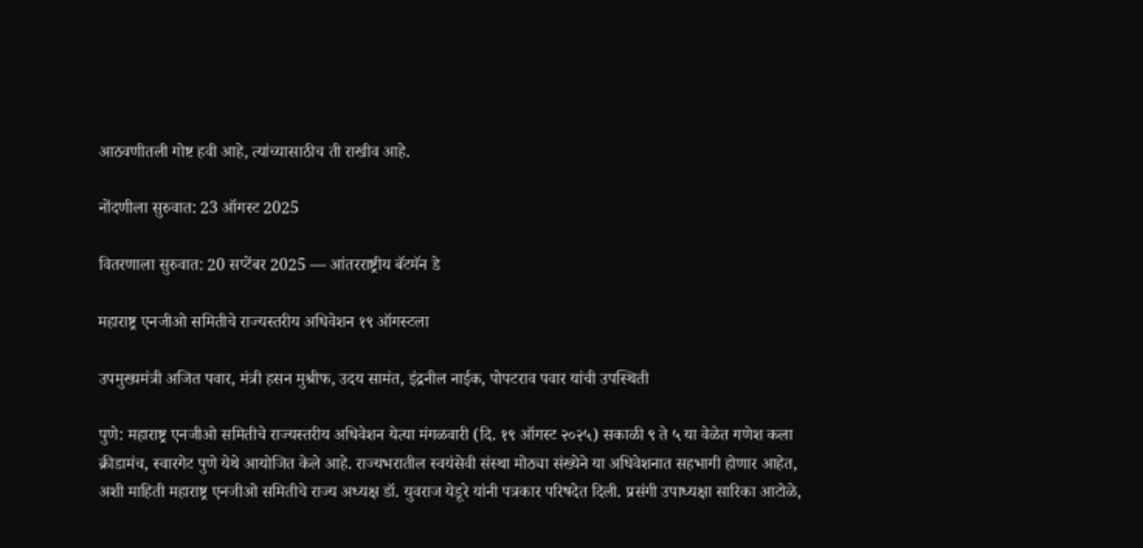आठवणीतली गोष्ट हवी आहे, त्यांच्यासाठीच ती राखीव आहे.

नोंदणीला सुरुवात: 23 ऑगस्ट 2025

वितरणाला सुरुवात: 20 सप्टेंबर 2025 — आंतरराष्ट्रीय बॅटमॅन डे

महाराष्ट्र एनजीओ समितीचे राज्यस्तरीय अधिवेशन १९ ऑगस्टला

उपमुख्यमंत्री अजित पवार, मंत्री हसन मुश्रीफ, उदय सामंत, इंद्रनील नाईक, पोपटराव पवार यांची उपस्थिती

पुणे: महाराष्ट्र एनजीओ समितीचे राज्यस्तरीय अधिवेशन येत्या मंगळवारी (दि. १९ ऑगस्ट २०२५) सकाळी ९ ते ५ या वेळेत गणेश कला क्रीडामंच, स्वारगेट पुणे येथे आयोजित केले आहे. राज्यभरातील स्वयंसेवी संस्था मोठ्या संख्येने या अधिवेशनात सहभागी होणार आहेत, अशी माहिती महाराष्ट्र एनजीओ समितीचे राज्य अध्यक्ष डॉ. युवराज येडूरे यांनी पत्रकार परिषदेत दिली. प्रसंगी उपाध्यक्षा सारिका आटोळे,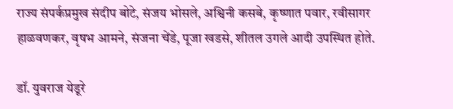राज्य संपर्कप्रमुख संदीप बोटे, संजय भोसले, अश्विनी कसबे, कृष्णात पवार, रवीसागर हाळवणकर, वृषभ आमने, संजना चेंडे, पूजा खडसे, शीतल उगले आदी उपस्थित होते.

डॉ. युवराज येडूरे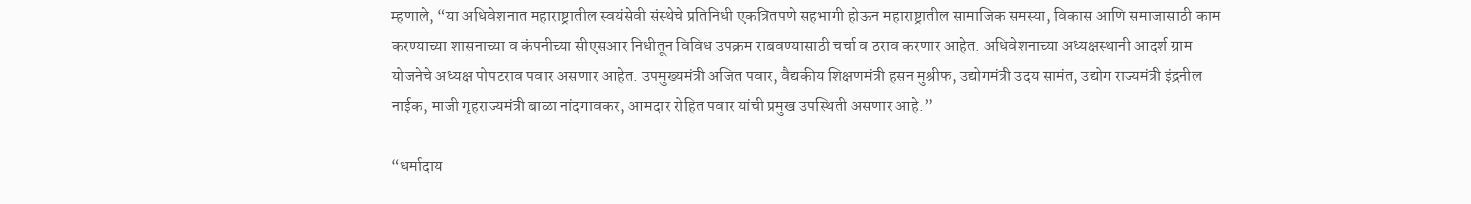म्हणाले, “या अधिवेशनात महाराष्ट्रातील स्वयंसेवी संस्थेचे प्रतिनिधी एकत्रितपणे सहभागी होऊन महाराष्ट्रातील सामाजिक समस्या, विकास आणि समाजासाठी काम करण्याच्या शासनाच्या व कंपनीच्या सीएसआर निधीतून विविध उपक्रम राबवण्यासाठी चर्चा व ठराव करणार आहेत. अधिवेशनाच्या अध्यक्षस्थानी आदर्श ग्राम योजनेचे अध्यक्ष पोपटराव पवार असणार आहेत. उपमुख्यमंत्री अजित पवार, वैद्यकीय शिक्षणमंत्री हसन मुश्रीफ, उद्योगमंत्री उदय सामंत, उद्योग राज्यमंत्री इंद्रनील नाईक, माजी गृहराज्यमंत्री बाळा नांदगावकर, आमदार रोहित पवार यांची प्रमुख उपस्थिती असणार आहे.”

“धर्मादाय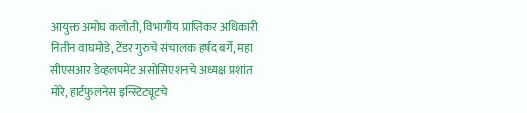आयुक्त अमोघ कलोती, विभागीय प्राप्तिकर अधिकारी नितीन वाघमोडे, टेंडर गुरुचे संचालक हर्षद बर्गे, महा सीएसआर डेव्हलपमेंट असोसिएशनचे अध्यक्ष प्रशांत मोरे, हार्टफुलनेस इन्स्टिट्यूटचे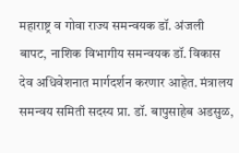महाराष्ट्र व गोवा राज्य समन्वयक डॉ. अंजली बापट, नाशिक विभागीय समन्वयक डॉ. विकास देव अधिवेशनात मार्गदर्शन करणार आहेत. मंत्रालय समन्वय समिती सदस्य प्रा. डॉ. बापुसाहेब अडसुळ,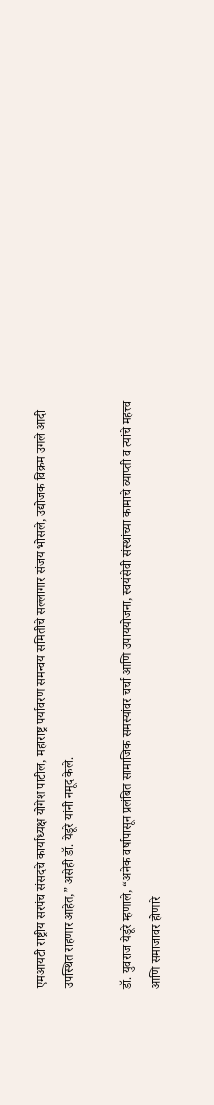एमआयटी राष्ट्रीय सरपंच संसदचे कार्याध्यक्ष योगेश पाटील, महाराष्ट्र पर्यावरण समन्वय समितीचे सल्लागार संजय भोसले, उद्योजक विक्रम उगले आदी उपस्थित राहणार आहेत,” असेही डॉ. येडूरे यांनी नमूद केले.

डॉ. युवराज येडूरे म्हणाले, “अनेक वर्षापासून प्रलंबित सामाजिक समस्यांवर चर्चा आणि उपाययोजना, स्वयंसेवी संस्थांच्या कामाचे व्याप्ती व त्यांचे महत्त्व आणि समाजावर होणारे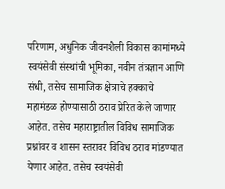परिणाम, अधुनिक जीवनशैली विकास कामांमध्ये स्वयंसेवी संस्थांची भूमिका, नवीन तंत्रज्ञान आणि संधी, तसेच सामाजिक क्षेत्राचे हक्काचे महामंडळ होण्यासाठी ठराव प्रेरित केले जाणार आहेत. तसेच महाराष्ट्रातील विविध सामाजिक प्रश्नांवर व शासन स्तरावर विविध ठराव मांडण्यात येणार आहेत. तसेच स्वयंसेवी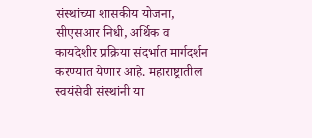संस्थांच्या शासकीय योजना, सीएसआर निधी, अर्थिक व कायदेशीर प्रक्रिया संदर्भात मार्गदर्शन करण्यात येणार आहे. महाराष्ट्रातील स्वयंसेवी संस्थांनी या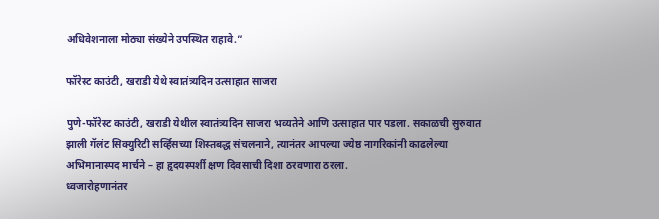अधिवेशनाला मोठ्या संख्येने उपस्थित राहावे.”

फॉरेस्ट काउंटी, खराडी येथे स्वातंत्र्यदिन उत्साहात साजरा

पुणे-फॉरेस्ट काउंटी, खराडी येथील स्वातंत्र्यदिन साजरा भव्यतेने आणि उत्साहात पार पडला. सकाळची सुरुवात
झाली गॅलंट सिक्युरिटी सर्व्हिसच्या शिस्तबद्ध संचलनाने, त्यानंतर आपल्या ज्येष्ठ नागरिकांनी काढलेल्या
अभिमानास्पद मार्चने – हा हृदयस्पर्शी क्षण दिवसाची दिशा ठरवणारा ठरला.
ध्वजारोहणानंतर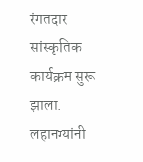रंगतदार सांस्कृतिक कार्यक्रम सुरू झाला. लहानग्यांनी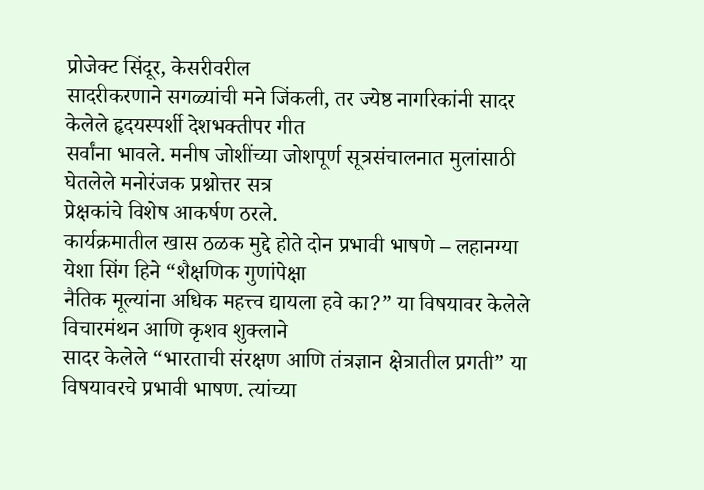प्रोजेक्ट सिंदूर, केसरीवरील
सादरीकरणाने सगळ्यांची मने जिंकली, तर ज्येष्ठ नागरिकांनी सादर केलेले हृदयस्पर्शी देशभक्तीपर गीत
सर्वांना भावले. मनीष जोशींच्या जोशपूर्ण सूत्रसंचालनात मुलांसाठी घेतलेले मनोरंजक प्रश्नोत्तर सत्र
प्रेक्षकांचे विशेष आकर्षण ठरले.
कार्यक्रमातील खास ठळक मुद्दे होते दोन प्रभावी भाषणे – लहानग्या येशा सिंग हिने “शैक्षणिक गुणांपेक्षा
नैतिक मूल्यांना अधिक महत्त्व द्यायला हवे का?” या विषयावर केलेले विचारमंथन आणि कृशव शुक्लाने
सादर केलेले “भारताची संरक्षण आणि तंत्रज्ञान क्षेत्रातील प्रगती” या विषयावरचे प्रभावी भाषण. त्यांच्या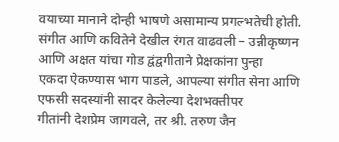वयाच्या मानाने दोन्ही भाषणे असामान्य प्रगल्भतेची होती.
संगीत आणि कवितेने देखील रंगत वाढवली – उन्नीकृष्णन आणि अक्षत यांचा गोड द्वंद्वगीताने प्रेक्षकांना पुन्हा
एकदा ऐकण्यास भाग पाडले, आपल्या संगीत सेना आणि एफसी सदस्यांनी सादर केलेल्या देशभक्तीपर
गीतांनी देशप्रेम जागवले, तर श्री. तरुण जैन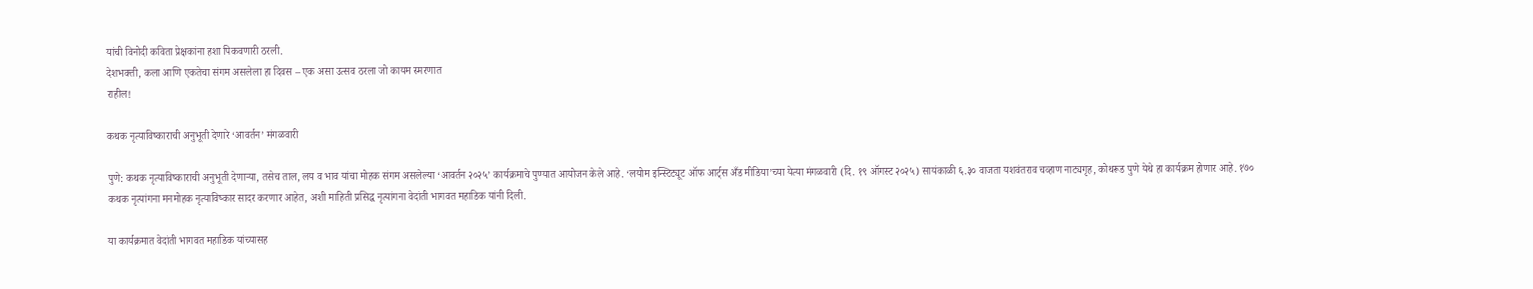यांची विनोदी कविता प्रेक्षकांना हशा पिकवणारी ठरली.
देशभक्ती, कला आणि एकतेचा संगम असलेला हा दिवस – एक असा उत्सव ठरला जो कायम स्मरणात
राहील!

कथक नृत्याविष्काराची अनुभूती देणारे ‘आवर्तन’ मंगळवारी

पुणे: कथक नृत्याविष्काराची अनुभूती देणाऱ्या, तसेच ताल, लय व भाव यांचा मोहक संगम असलेल्या ‘आवर्तन २०२५’ कार्यक्रमाचे पुण्यात आयोजन केले आहे. ‘लयोम इन्स्टिट्यूट ऑफ आर्ट्स अँड मीडिया’च्या येत्या मंगळवारी (दि. १९ ऑगस्ट २०२५) सायंकाळी ६.३० वाजता यशवंतराव चव्हाण नाट्यगृह, कोथरूड पुणे येथे हा कार्यक्रम होणार आहे. १७० कथक नृत्यांगना मनमोहक नृत्याविष्कार सादर करणार आहेत, अशी माहिती प्रसिद्ध नृत्यांगना वेदांती भागवत महाडिक यांनी दिली.

या कार्यक्रमात वेदांती भागवत महाडिक यांच्यासह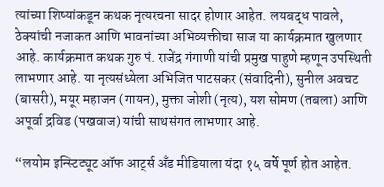त्यांच्या शिष्यांकडून कथक नृत्यरचना सादर होणार आहेत. लयबद्ध पावले, ठेक्यांची नजाकत आणि भावनांच्या अभिव्यक्तीचा साज या कार्यक्रमात खुलणार आहे. कार्यक्रमात कथक गुरु पं. राजेंद्र गंगाणी यांची प्रमुख पाहुणे म्हणून उपस्थिती लाभणार आहे. या नृत्यसंध्येला अभिजित पाटसकर (संवादिनी), सुनील अवचट (बासरी), मयूर महाजन (गायन), मुक्ता जोशी (नृत्य), यश सोमण (तबला) आणि अपूर्वा द्रविड (पखवाज) यांची साथसंगत लाभणार आहे.

“लयोम इन्स्टिट्यूट ऑफ आर्ट्स अँड मीडियाला यंदा १५ वर्षे पूर्ण होत आहेत.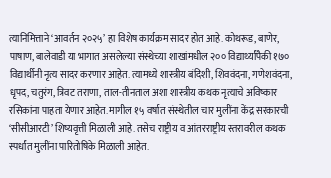त्यानिमित्ताने ‘आवर्तन २०२५’ हा विशेष कार्यक्रम सादर होत आहे. कोथरूड, बाणेर, पाषाण, बालेवाडी या भागात असलेल्या संस्थेच्या शाखांमधील २०० विद्यार्थ्यांपैकी १७० विद्यार्थीनी नृत्य सादर करणार आहेत. त्यामध्ये शास्त्रीय बंदिशी, शिववंदना, गणेशवंदना, धृपद, चतुरंग, त्रिवट तराणा, ताल-तीनताल अशा शास्त्रीय कथक नृत्याचे अविष्कार रसिकांना पाहता येणार आहेत. मागील १५ वर्षात संस्थेतील चार मुलींना केंद्र सरकारची ‘सीसीआरटी’ शिष्यवृत्ती मिळाली आहे. तसेच राष्ट्रीय व आंतरराष्ट्रीय स्तरावरील कथक स्पर्धांत मुलींना पारितोषिके मिळाली आहेत.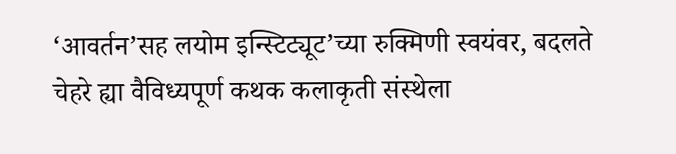‘आवर्तन’सह लयोम इन्स्टिट्यूट’च्या रुक्मिणी स्वयंवर, बदलते चेहरे ह्या वैविध्यपूर्ण कथक कलाकृती संस्थेला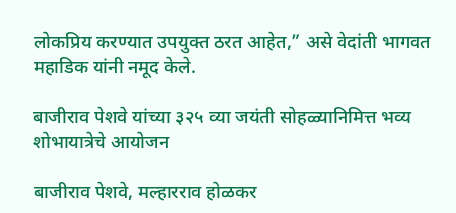लोकप्रिय करण्यात उपयुक्त ठरत आहेत,” असे वेदांती भागवत महाडिक यांनी नमूद केले.

बाजीराव पेशवे यांच्या ३२५ व्या जयंती सोहळ्यानिमित्त भव्य शोभायात्रेचे आयोजन

बाजीराव पेशवे, मल्हारराव होळकर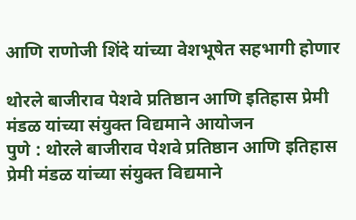आणि राणोजी शिंदे यांच्या वेशभूषेत सहभागी होणार

थोरले बाजीराव पेशवे प्रतिष्ठान आणि इतिहास प्रेमी मंडळ यांच्या संयुक्त विद्यमाने आयोजन
पुणे : थोरले बाजीराव पेशवे प्रतिष्ठान आणि इतिहास प्रेमी मंडळ यांच्या संयुक्त विद्यमाने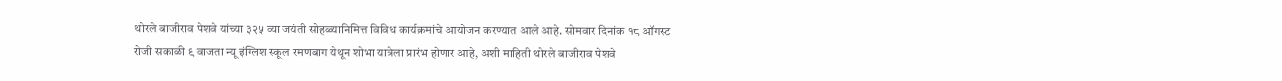थोरले बाजीराव पेशवे यांच्या ३२५ व्या जयंती सोहळ्यानिमित्त विविध कार्यक्रमांचे आयोजन करण्यात आले आहे. सोमवार दिनांक १८ ऑगस्ट रोजी सकाळी ९ वाजता न्यू इंग्लिश स्कूल रमणबाग येथून शोभा यात्रेला प्रारंभ होणार आहे, अशी माहिती थोरले बाजीराव पेशवे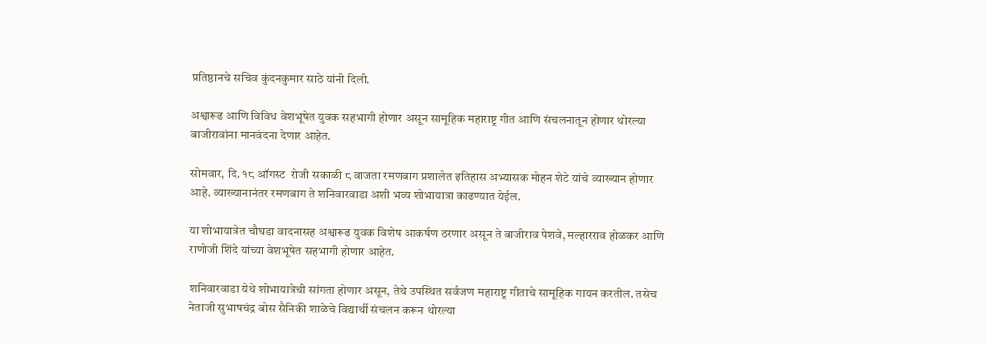प्रतिष्ठानचे सचिव कुंदनकुमार साठे यांनी दिली.

अश्वारूढ आणि विविध वेशभूषेत युवक सहभागी होणार असून सामूहिक महाराष्ट्र गीत आणि संचलनातून होणार थोरल्या बाजीरावांना मानवंदना देणार आहेत.

सोमवार, दि. १८ ऑगस्ट  रोजी सकाळी ८ वाजता रमणबाग प्रशालेत इतिहास अभ्यासक मोहन शेटे यांचे व्याख्यान होणार आहे. व्याख्यानानंतर रमणबाग ते शनिवारवाडा अशी भव्य शोभायात्रा काढण्यात येईल.

या शोभायात्रेत चौघडा वादनासह अश्वारूढ युवक विशेष आकर्षण ठरणार असून ते बाजीराव पेशवे, मल्हारराव होळकर आणि राणोजी शिंदे यांच्या वेशभूषेत सहभागी होणार आहेत.

शनिवारवाडा येथे शोभायात्रेची सांगता होणार असून, तेथे उपस्थित सर्वजण महाराष्ट्र गीताचे सामूहिक गायन करतील. तसेच नेताजी सुभाषचंद्र बोस सैनिकी शाळेचे विद्यार्थी संचलन करून थोरल्या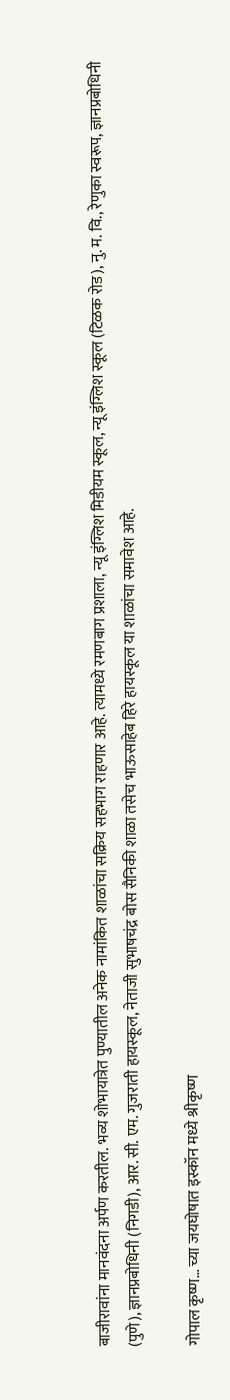बाजीरावांना मानवंदना अर्पण करतील. भव्य शोभायात्रेत पुण्यातील अनेक नामांकित शाळांचा सक्रिय सहभाग राहणार आहे. त्यामध्ये रमणबाग प्रशाला, न्यू इंग्लिश मिडीयम स्कूल, न्यू इंग्लिश स्कूल (टिळक रोड), नु. म. वि., रेणुका स्वरूप, ज्ञानप्रबोधिनी (पुणे), ज्ञानप्रबोधिनी (निगडी), आर. सी. एम. गुजराती हायस्कूल, नेताजी सुभाषचंद्र बोस सैनिकी शाळा तसेच भाऊसाहेब हिरे हायस्कूल या शाळांचा समावेश आहे.

गोपाल कृष्ण… च्या जयघोषात इस्कॉन मध्ये श्रीकृष्ण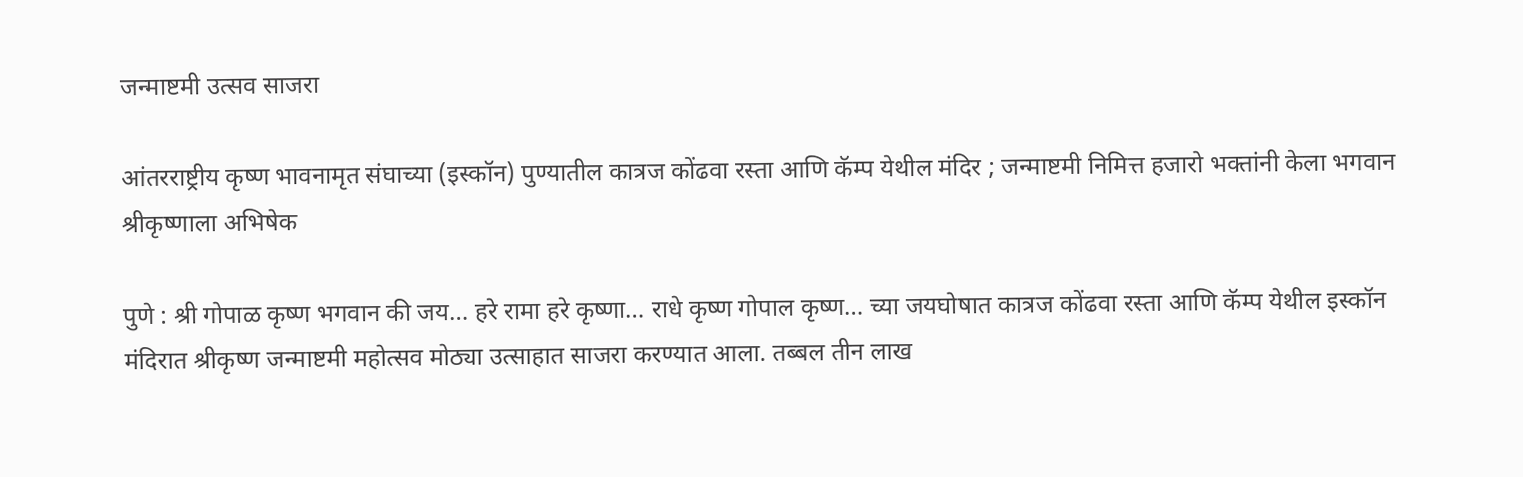जन्माष्टमी उत्सव साजरा

आंतरराष्ट्रीय कृष्ण भावनामृत संघाच्या (इस्कॉन) पुण्यातील कात्रज कोंढवा रस्ता आणि कॅम्प येथील मंदिर ; जन्माष्टमी निमित्त हजारो भक्तांनी केला भगवान श्रीकृष्णाला अभिषेक

पुणे : श्री गोपाळ कृष्ण भगवान की जय… हरे रामा हरे कृष्णा… राधे कृष्ण गोपाल कृष्ण… च्या जयघोषात कात्रज कोंढवा रस्ता आणि कॅम्प येथील इस्कॉन मंदिरात श्रीकृष्ण जन्माष्टमी महोत्सव मोठ्या उत्साहात साजरा करण्यात आला. तब्बल तीन लाख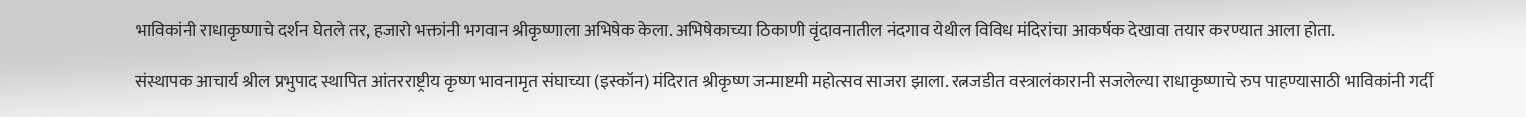भाविकांनी राधाकृष्णाचे दर्शन घेतले तर, हजारो भक्तांनी भगवान श्रीकृष्णाला अभिषेक केला. अभिषेकाच्या ठिकाणी वृंदावनातील नंदगाव येथील विविध मंदिरांचा आकर्षक देखावा तयार करण्यात आला होता.

संस्थापक आचार्य श्रील प्रभुपाद स्थापित आंतरराष्ट्रीय कृष्ण भावनामृत संघाच्या (इस्कॉन) मंदिरात श्रीकृष्ण जन्माष्टमी महोत्सव साजरा झाला. रत्नजडीत वस्त्रालंकारानी सजलेल्या राधाकृष्णाचे रुप पाहण्यासाठी भाविकांनी गर्दी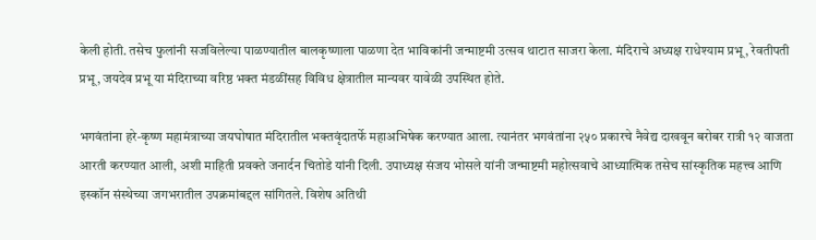केली होती. तसेच फुलांनी सजविलेल्या पाळण्यातील बालकृष्णाला पाळणा देत भाविकांनी जन्माष्टमी उत्सव थाटात साजरा केला. मंदिराचे अध्यक्ष राधेश्याम प्रभू, रेवतीपती प्रभू, जयदेव प्रभू या मंदिराच्या वरिष्ठ भक्त मंडळींसह विविध क्षेत्रातील मान्यवर यावेळी उपस्थित होते.

भगवंतांना हरे-कृष्ण महामंत्राच्या जयघोषात मंदिरातील भक्तवृंदातर्फे महाअभिषेक करण्यात आला. त्यानंतर भगवंतांना २५० प्रकारचे नैवेद्य दाखवून बरोबर रात्री १२ वाजता आरती करण्यात आली, अशी माहिती प्रवक्ते जनार्दन चितोडे यांनी दिली. उपाध्यक्ष संजय भोसले यांनी जन्माष्टमी महोत्सवाचे आध्यात्मिक तसेच सांस्कृतिक महत्त्व आणि इस्कॉन संस्थेच्या जगभरातील उपक्रमांबद्दल सांगितले. विशेष अतिथी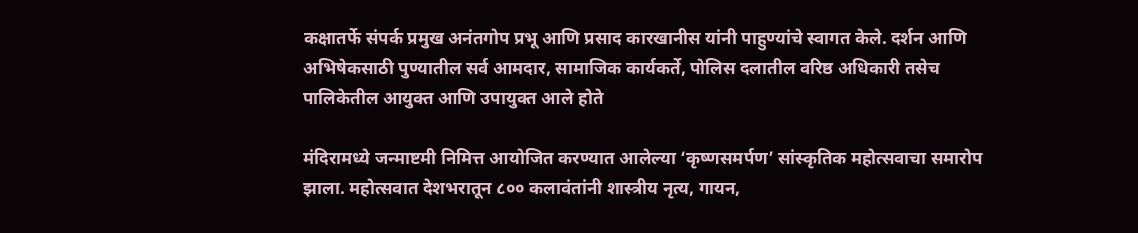कक्षातर्फे संपर्क प्रमुख अनंतगोप प्रभू आणि प्रसाद कारखानीस यांनी पाहुण्यांचे स्वागत केले. दर्शन आणि अभिषेकसाठी पुण्यातील सर्व आमदार, सामाजिक कार्यकर्ते, पोलिस दलातील वरिष्ठ अधिकारी तसेच पालिकेतील आयुक्त आणि उपायुक्त आले होते

मंदिरामध्ये जन्माष्टमी निमित्त आयोजित करण्यात आलेल्या ‘कृष्णसमर्पण’ सांस्कृतिक महोत्सवाचा समारोप झाला. महोत्सवात देशभरातून ८०० कलावंतांनी शास्त्रीय नृत्य, गायन,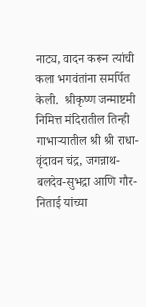नाट्य, वादन करून त्यांची कला भगवंतांना समर्पित केली.  श्रीकृष्ण जन्माष्टमी निमित्त मंदिरातील तिन्ही गाभाऱ्यातील श्री श्री राधा-वृंदावन चंद्र, जगन्नाथ-बलदेव-सुभद्रा आणि गौर-निताई यांच्या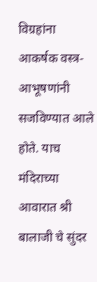विग्रहांना आकर्षक वस्त्र-आभूषणांनी सजविण्यात आले होते. याच मंदिराच्या आवारात श्री बालाजी चे सुंदर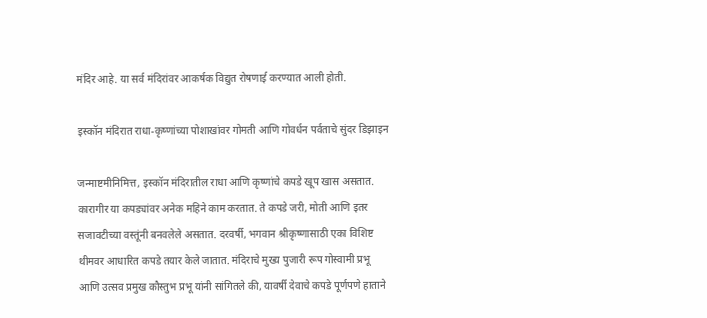मंदिर आहे. या सर्व मंदिरांवर आकर्षक विद्युत रोषणाई करण्यात आली होती.

इस्कॉन मंदिरात राधा-कृष्णांच्या पोशाखांवर गोमती आणि गोवर्धन पर्वताचे सुंदर डिझाइन

जन्माष्टमीनिमित्त, इस्कॉन मंदिरातील राधा आणि कृष्णांचे कपडे खूप खास असतात. कारागीर या कपड्यांवर अनेक महिने काम करतात. ते कपडे जरी, मोती आणि इतर सजावटीच्या वस्तूंनी बनवलेले असतात. दरवर्षी, भगवान श्रीकृष्णासाठी एका विशिष्ट थीमवर आधारित कपडे तयार केले जातात. मंदिराचे मुख्य पुजारी रूप गोस्वामी प्रभू आणि उत्सव प्रमुख कौस्तुभ प्रभू यांनी सांगितले की, यावर्षी देवाचे कपडे पूर्णपणे हाताने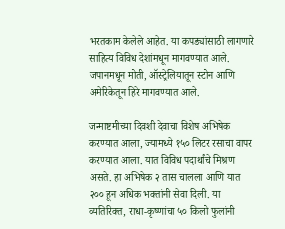भरतकाम केलेले आहेत. या कपड्यांसाठी लागणारे साहित्य विविध देशांमधून मागवण्यात आले. जपानमधून मोती, ऑस्ट्रेलियातून स्टोन आणि अमेरिकेतून हिरे मागवण्यात आले.

जन्माष्टमीच्या दिवशी देवाचा विशेष अभिषेक करण्यात आला, ज्यामध्ये १५० लिटर रसाचा वापर करण्यात आला. यात विविध पदार्थांचे मिश्रण असते. हा अभिषेक २ तास चालला आणि यात २०० हून अधिक भक्तांनी सेवा दिली. या व्यतिरिक्त, राधा-कृष्णांचा ५० किलो फुलांनी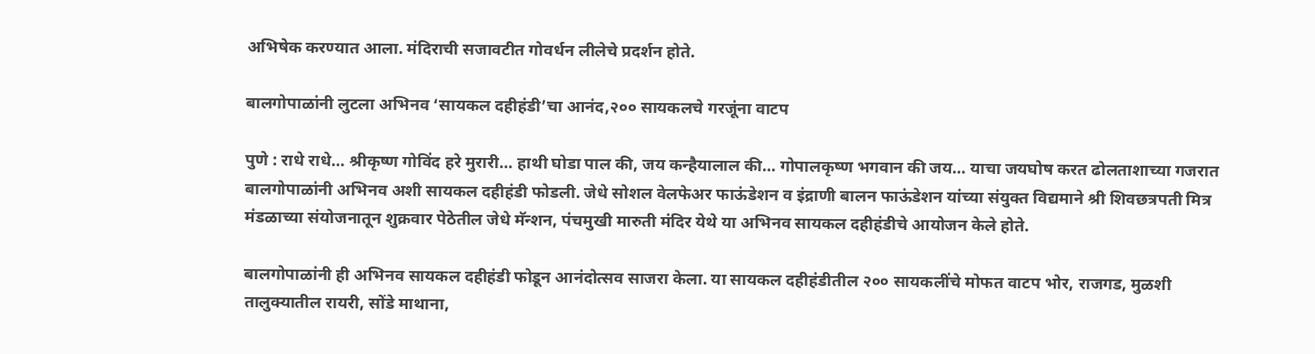अभिषेक करण्यात आला. मंदिराची सजावटीत गोवर्धन लीलेचे प्रदर्शन होते.

बालगोपाळांनी लुटला अभिनव ‘सायकल दहीहंडी’चा आनंद,२०० सायकलचे गरजूंना वाटप

पुणे : राधे राधे… श्रीकृष्ण गोविंद हरे मुरारी… हाथी घोडा पाल की, जय कन्हैयालाल की… गोपालकृष्ण भगवान की जय… याचा जयघोष करत ढोलताशाच्या गजरात बालगोपाळांनी अभिनव अशी सायकल दहीहंडी फोडली. जेधे सोशल वेलफेअर फाऊंडेशन व इंद्राणी बालन फाऊंडेशन यांच्या संयुक्त विद्यमाने श्री शिवछत्रपती मित्र मंडळाच्या संयोजनातून शुक्रवार पेठेतील जेधे मॅन्शन, पंचमुखी मारुती मंदिर येथे या अभिनव सायकल दहीहंडीचे आयोजन केले होते.

बालगोपाळांनी ही अभिनव सायकल दहीहंडी फोडून आनंदोत्सव साजरा केला. या सायकल दहीहंडीतील २०० सायकलींचे मोफत वाटप भोर, राजगड, मुळशी तालुक्यातील रायरी, सोंडे माथाना,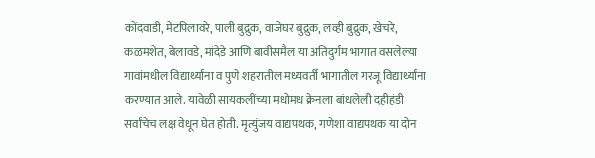कोंदवाडी, मेटपिलावरे, पाली बुद्रुक, वाजेघर बुद्रुक, लव्ही बुद्रुक, खेचरे, कळमशेत, बेलावडे, मांदेडे आणि बावीसमैल या अतिदुर्गम भागात वसलेल्या गावांमधील विद्यार्थ्यांना व पुणे शहरातील मध्यवर्ती भागातील गरजू विद्यार्थ्यांना करण्यात आले. यावेळी सायकलींच्या मधोमध क्रेनला बांधलेली दहीहंडी सर्वांचेच लक्ष वेधून घेत होती. मृत्युंजय वाद्यपथक, गणेशा वाद्यपथक या दोन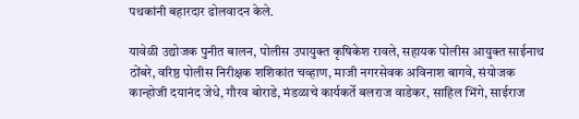पथकांनी बहारदार ढोलवादन केले.

यावेळी उद्योजक पुनीत बालन, पोलीस उपायुक्त कृषिकेश रावले, सहायक पोलीस आयुक्त साईनाथ ठोंबरे, वरिष्ठ पोलीस निरीक्षक शशिकांत चव्हाण, माजी नगरसेवक अविनाश बागवे, संयोजक कान्होजी दयानंद जेधे, गौरव बोराडे, मंडळाचे कार्यकर्ते बलराज वाडेकर, साहिल भिंगे, साईराज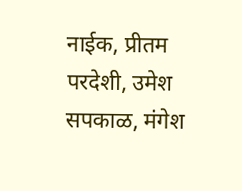नाईक, प्रीतम परदेशी, उमेश सपकाळ, मंगेश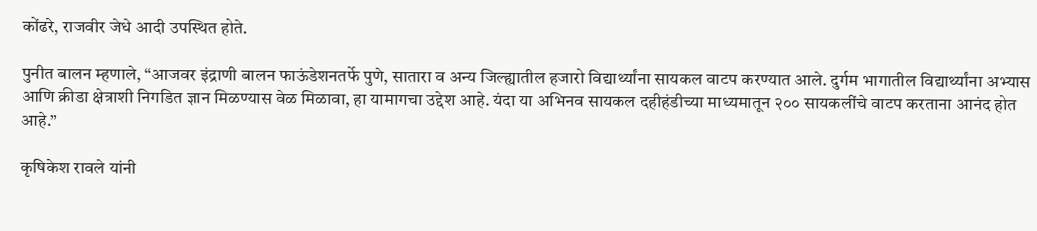कोंढरे, राजवीर जेधे आदी उपस्थित होते.

पुनीत बालन म्हणाले, “आजवर इंद्राणी बालन फाऊंडेशनतर्फे पुणे, सातारा व अन्य जिल्ह्यातील हजारो विद्यार्थ्यांना सायकल वाटप करण्यात आले. दुर्गम भागातील विद्यार्थ्यांना अभ्यास आणि क्रीडा क्षेत्राशी निगडित ज्ञान मिळण्यास वेळ मिळावा, हा यामागचा उद्देश आहे. यंदा या अभिनव सायकल दहीहंडीच्या माध्यमातून २०० सायकलींचे वाटप करताना आनंद होत आहे.”

कृषिकेश रावले यांनी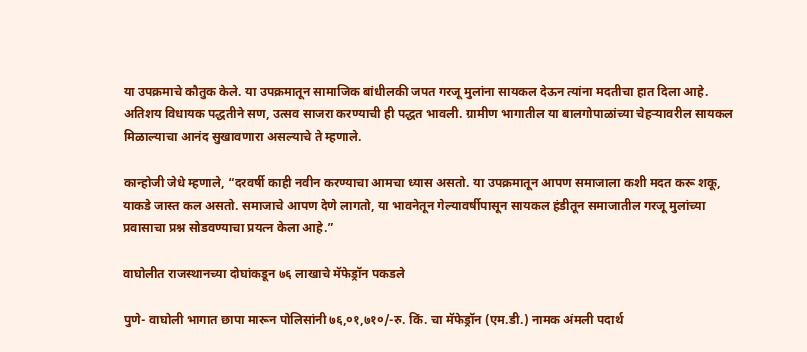या उपक्रमाचे कौतुक केले. या उपक्रमातून सामाजिक बांधीलकी जपत गरजू मुलांना सायकल देऊन त्यांना मदतीचा हात दिला आहे. अतिशय विधायक पद्धतीने सण, उत्सव साजरा करण्याची ही पद्धत भावली. ग्रामीण भागातील या बालगोपाळांच्या चेहऱ्यावरील सायकल मिळाल्याचा आनंद सुखावणारा असल्याचे ते म्हणाले.

कान्होजी जेधे म्हणाले, “दरवर्षी काही नवीन करण्याचा आमचा ध्यास असतो. या उपक्रमातून आपण समाजाला कशी मदत करू शकू, याकडे जास्त कल असतो. समाजाचे आपण देणे लागतो, या भावनेतून गेल्यावर्षीपासून सायकल हंडीतून समाजातील गरजू मुलांच्या प्रवासाचा प्रश्न सोडवण्याचा प्रयत्न केला आहे.”

वाघोलीत राजस्थानच्या दोघांकडून ७६ लाखाचे मॅफेड्रॉन पकडले

पुणे- वाघोली भागात छापा मारून पोलिसांनी ७६,०१,७१०/-रु. किं. चा मॅफेड्रॉन (एम.डी.) नामक अंमली पदार्थ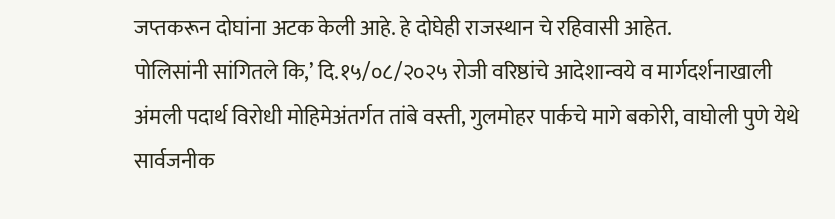जप्तकरून दोघांना अटक केली आहे. हे दोघेही राजस्थान चे रहिवासी आहेत.
पोलिसांनी सांगितले कि,’ दि.१५/०८/२०२५ रोजी वरिष्ठांचे आदेशान्वये व मार्गदर्शनाखाली अंमली पदार्थ विरोधी मोहिमेअंतर्गत तांबे वस्ती, गुलमोहर पार्कचे मागे बकोरी, वाघोली पुणे येथे सार्वजनीक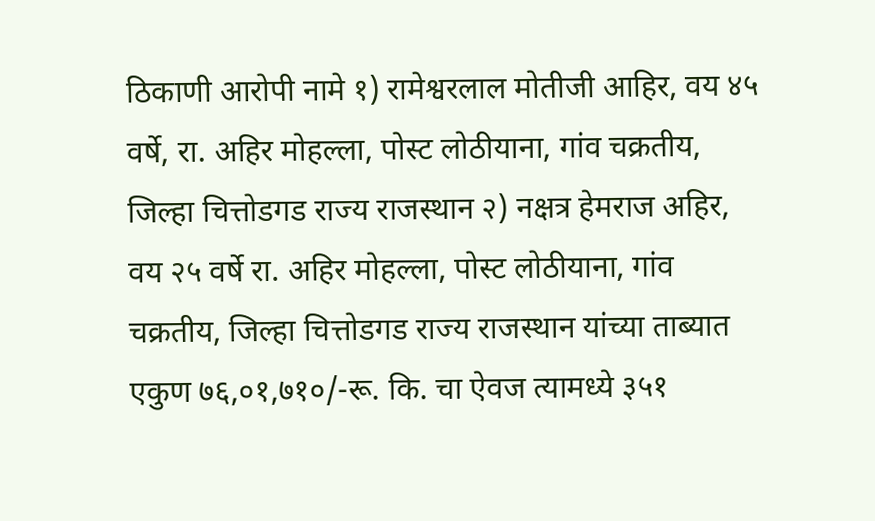ठिकाणी आरोपी नामे १) रामेश्वरलाल मोतीजी आहिर, वय ४५ वर्षे, रा. अहिर मोहल्ला, पोस्ट लोठीयाना, गांव चक्रतीय, जिल्हा चित्तोडगड राज्य राजस्थान २) नक्षत्र हेमराज अहिर, वय २५ वर्षे रा. अहिर मोहल्ला, पोस्ट लोठीयाना, गांव चक्रतीय, जिल्हा चित्तोडगड राज्य राजस्थान यांच्या ताब्यात एकुण ७६,०१,७१०/-रू. कि. चा ऐवज त्यामध्ये ३५१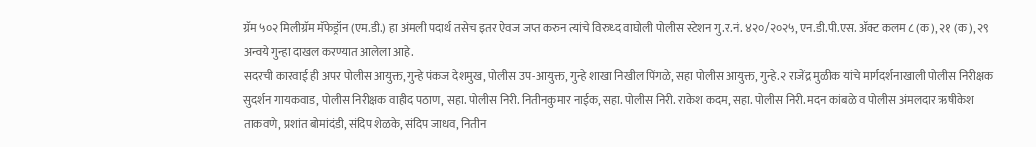ग्रॅम ५०२ मिलीग्रॅम मॅफेड्रॉन (एम.डी.) हा अंमली पदार्थ तसेच इतर ऐवज जप्त करुन त्यांचे विरुध्द वाघोली पोलीस स्टेशन गु.र.नं. ४२०/२०२५, एन.डी.पी.एस. ॲक्ट कलम ८ (क), २१ (क), २९ अन्वये गुन्हा दाखल करण्यात आलेला आहे.
सदरची कारवाई ही अपर पोलीस आयुक्त, गुन्हे पंकज देशमुख, पोलीस उप-आयुक्त, गुन्हे शाखा निखील पिंगळे, सहा पोलीस आयुक्त, गुन्हे.२ राजेंद्र मुळीक यांचे मार्गदर्शनाखाली पोलीस निरीक्षक सुदर्शन गायकवाड, पोलीस निरीक्षक वाहीद पठाण, सहा. पोलीस निरी. नितीनकुमार नाईक, सहा. पोलीस निरी. राकेश कदम, सहा. पोलीस निरी. मदन कांबळे व पोलीस अंमलदार ऋषीकेश ताकवणे, प्रशांत बोमांदंडी, संदिप शेळके, संदिप जाधव, नितीन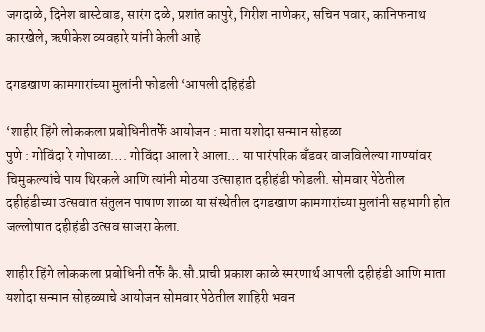जगदाळे, दिनेश बास्टेवाड, सारंग दळे, प्रशांत कापुरे, गिरीश नाणेकर, सचिन पवार, कानिफनाथ कारखेले, ऋषीकेश व्यवहारे यांनी केली आहे

दगडखाण कामगारांच्या मुलांनी फोडली ‘आपली दहिहंडी

‘शाहीर हिंगे लोककला प्रबोधिनीतर्फे आयोजन : माता यशोदा सन्मान सोहळा
पुणे : गोविंदा रे गोपाळा…. गोविंदा आला रे आला… या पारंपरिक बँडवर वाजविलेल्या गाण्यांवर चिमुकल्यांचे पाय थिरकले आणि त्यांनी मोठया उत्साहात दहीहंडी फोडली. सोमवार पेठेतील दहीहंडीच्या उत्सवात संतुलन पाषाण शाळा या संस्थेतील दगडखाण कामगारांच्या मुलांनी सहभागी होत जल्लोषात दहीहंडी उत्सव साजरा केला.

शाहीर हिंगे लोककला प्रबोधिनी तर्फे कै.सौ.प्राची प्रकाश काळे स्मरणार्थ आपली दहीहंडी आणि माता यशोदा सन्मान सोहळ्याचे आयोजन सोमवार पेठेतील शाहिरी भवन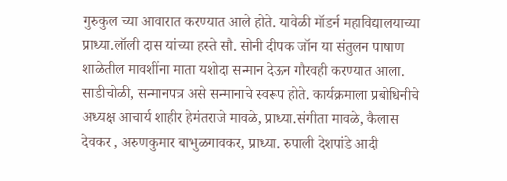गुरुकुल च्या आवारात करण्यात आले होते. यावेळी मॉडर्न महाविद्यालयाच्या प्राध्या.लॉली दास यांच्या हस्ते सौ. सोनी दीपक जॉन या संतुलन पाषाण शाळेतील मावशींना माता यशोदा सन्मान देऊन गौरवही करण्यात आला. साडीचोळी, सन्मानपत्र असे सन्मानाचे स्वरूप होते. कार्यक्रमाला प्रबोधिनीचे अध्यक्ष आचार्य शाहीर हेमंतराजे मावळे, प्राध्या.संगीता मावळे, कैलास देवकर , अरुणकुमार बाभुळगावकर, प्राध्या. रुपाली देशपांडे आदी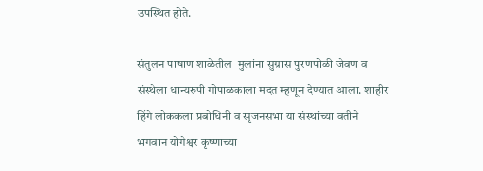उपस्थित होते.

संतुलन पाषाण शाळेतील  मुलांना सुग्रास पुरणपोळी जेवण व संस्थेला धान्यरुपी गोपाळकाला मदत म्हणून देण्यात आला. शाहीर हिंगे लोककला प्रबोधिनी व सृजनसभा या संस्थांच्या वतीने भगवान योगेश्वर कृष्णाच्या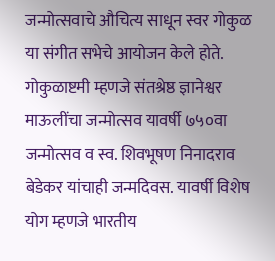जन्मोत्सवाचे औचित्य साधून स्वर गोकुळ या संगीत सभेचे आयोजन केले होते. गोकुळाष्टमी म्हणजे संतश्रेष्ठ ज्ञानेश्वर माऊलींचा जन्मोत्सव यावर्षी ७५०वा जन्मोत्सव व स्व. शिवभूषण निनादराव बेडेकर यांचाही जन्मदिवस. यावर्षी विशेष योग म्हणजे भारतीय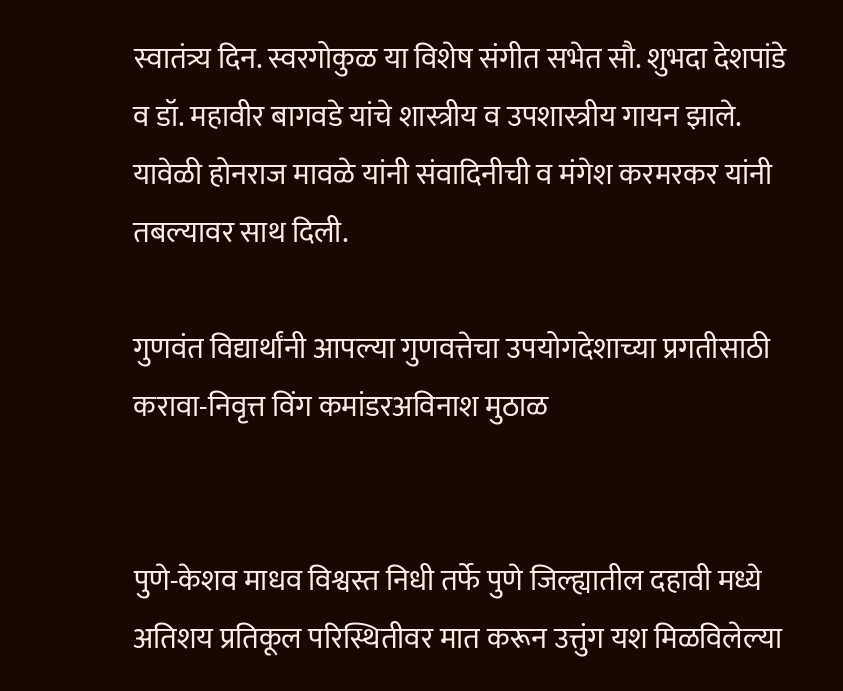स्वातंत्र्य दिन. स्वरगोकुळ या विशेष संगीत सभेत सौ. शुभदा देशपांडे व डॉ. महावीर बागवडे यांचे शास्त्रीय व उपशास्त्रीय गायन झाले. यावेळी होनराज मावळे यांनी संवादिनीची व मंगेश करमरकर यांनी तबल्यावर साथ दिली.

गुणवंत विद्यार्थांनी आपल्या गुणवत्तेचा उपयोगदेशाच्या प्रगतीसाठी करावा-निवृत्त विंग कमांडरअविनाश मुठाळ


पुणे-केशव माधव विश्वस्त निधी तर्फे पुणे जिल्ह्यातील दहावी मध्ये अतिशय प्रतिकूल परिस्थितीवर मात करून उत्तुंग यश मिळविलेल्या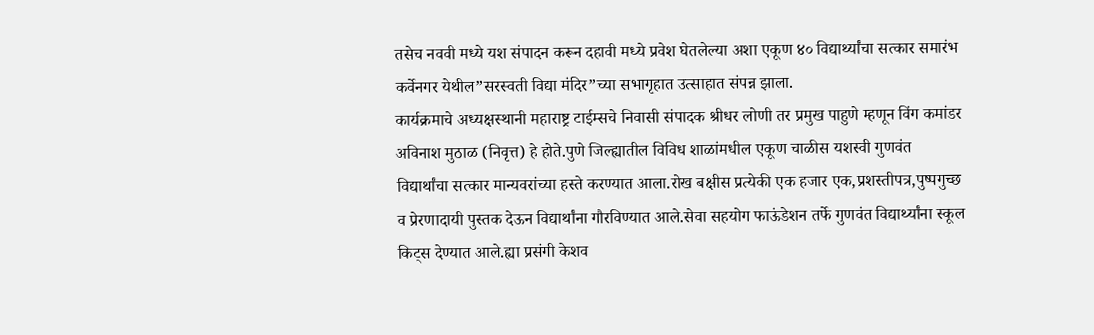तसेच नववी मध्ये यश संपादन करून दहावी मध्ये प्रवेश घेतलेल्या अशा एकूण ४० विद्यार्थ्यांचा सत्कार समारंभ कर्वेनगर येथील”सरस्वती विद्या मंदिर”च्या सभागृहात उत्साहात संपन्न झाला.
कार्यक्रमाचे अध्यक्षस्थानी महाराष्ट्र टाईम्सचे निवासी संपादक श्रीधर लोणी तर प्रमुख पाहुणे म्हणून विंग कमांडर अविनाश मुठाळ (निवृत्त) हे होते.पुणे जिल्ह्यातील विविध शाळांमधील एकूण चाळीस यशस्वी गुणवंत विद्यार्थांचा सत्कार मान्यवरांच्या हस्ते करण्यात आला.रोख बक्षीस प्रत्येकी एक हजार एक,प्रशस्तीपत्र,पुष्पगुच्छ व प्रेरणादायी पुस्तक देऊन विद्यार्थांना गौरविण्यात आले.सेवा सहयोग फाऊंडेशन तर्फे गुणवंत विद्यार्थ्यांना स्कूल किट्स देण्यात आले.ह्या प्रसंगी केशव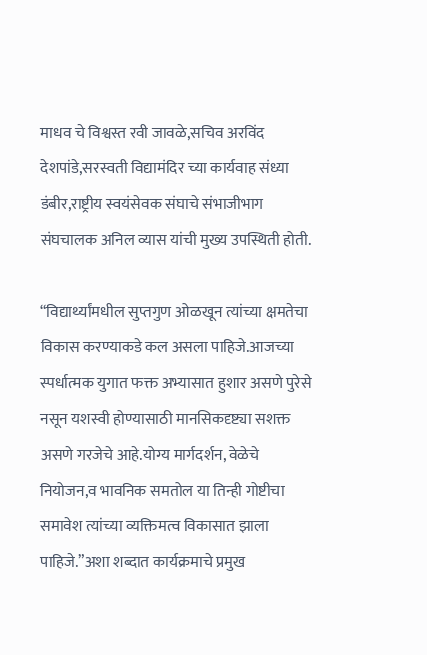माधव चे विश्वस्त रवी जावळे,सचिव अरविंद देशपांडे,सरस्वती विद्यामंदिर च्या कार्यवाह संध्या डंबीर,राष्ट्रीय स्वयंसेवक संघाचे संभाजीभाग संघचालक अनिल व्यास यांची मुख्य उपस्थिती होती.

“विद्यार्थ्यांमधील सुप्तगुण ओळखून त्यांच्या क्षमतेचा विकास करण्याकडे कल असला पाहिजे.आजच्या स्पर्धात्मक युगात फक्त अभ्यासात हुशार असणे पुरेसे नसून यशस्वी होण्यासाठी मानसिकदृष्ट्या सशक्त असणे गरजेचे आहे.योग्य मार्गदर्शन, वेळेचे नियोजन,व भावनिक समतोल या तिन्ही गोष्टीचा समावेश त्यांच्या व्यक्तिमत्व विकासात झाला पाहिजे.”अशा शब्दात कार्यक्रमाचे प्रमुख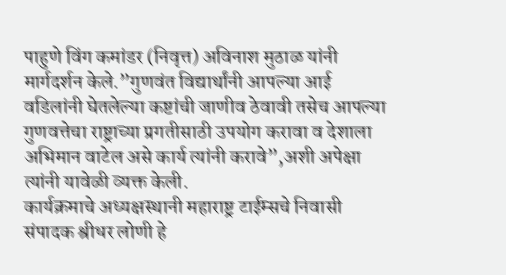पाहुणे विंग कमांडर (निवृत्त) अविनाश मुठाळ यांनी मार्गदर्शन केले.”गुणवंत विद्यार्थांनी आपल्या आई वडिलांनी घेतलेल्या कष्टांची जाणीव ठेवावी तसेच आपल्या गुणवत्तेचा राष्ट्राच्या प्रगतीसाठी उपयोग करावा व देशाला अभिमान वाटेल असे कार्य त्यांनी करावे”,अशी अपेक्षा त्यांनी यावेळी व्यक्त केली.
कार्यक्रमाचे अध्यक्षस्थानी महाराष्ट्र टाईम्सचे निवासी संपादक श्रीधर लोणी हे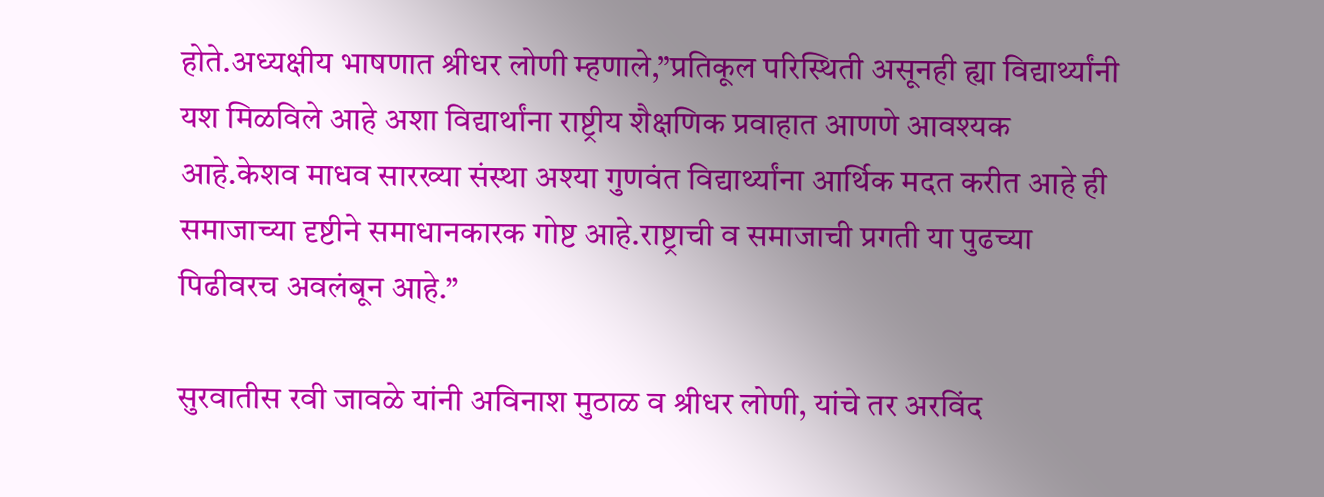होते.अध्यक्षीय भाषणात श्रीधर लोणी म्हणाले,”प्रतिकूल परिस्थिती असूनही ह्या विद्यार्थ्यांनी यश मिळविले आहे अशा विद्यार्थांना राष्ट्रीय शैक्षणिक प्रवाहात आणणे आवश्यक आहे.केशव माधव सारख्या संस्था अश्या गुणवंत विद्यार्थ्यांना आर्थिक मदत करीत आहे ही समाजाच्या दृष्टीने समाधानकारक गोष्ट आहे.राष्ट्राची व समाजाची प्रगती या पुढच्या पिढीवरच अवलंबून आहे.”

सुरवातीस रवी जावळे यांनी अविनाश मुठाळ व श्रीधर लोणी, यांचे तर अरविंद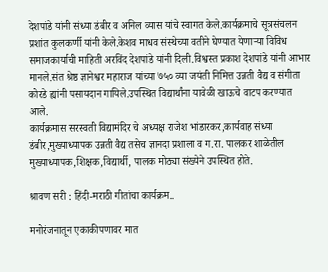देशपांडे यांनी संध्या डंबीर व अनिल व्यास यांचे स्वागत केले.कार्यक्रमाचे सूत्रसंचलन प्रशांत कुलकर्णी यांनी केले.केशव माधव संस्थेच्या वतीने घेण्यात येणाऱ्या विविध समाजकार्याची माहिती अरविंद देशपांडे यांनी दिली.विश्वस्त प्रकाश देशपांडे यांनी आभार मानले.संत श्रेष्ठ ज्ञानेश्वर महाराज यांच्या ७५० व्या जयंती निमित्त उन्नती वैद्य व संगीता कोरडे ह्यांनी पसायदान गायिले.उपस्थित विद्यार्थांना यावेळी खाऊचे वाटप करण्यात आले.
कार्यक्रमास सरस्वती विद्यामंदिर चे अध्यक्ष राजेश भांडारकर,कार्यवाह संध्या डंबीर,मुख्याध्यापक उन्नती वैद्य तसेच ज्ञानदा प्रशाला व ग.रा. पालकर शाळेतील मुख्याध्यापक,शिक्षक,विद्यार्थी, पालक मोठ्या संख्येने उपस्थित होते.

श्रावण सरी : हिंदी-मराठी गीतांचा कार्यक्रम..

मनोरंजनातून एकाकीपणावर मात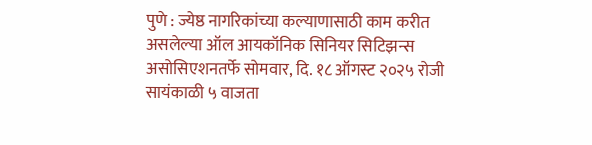पुणे : ज्येष्ठ नागरिकांच्या कल्याणासाठी काम करीत असलेल्या ऑल आयकॉनिक सिनियर सिटिझन्स असोसिएशनतर्फे सोमवार, दि. १८ ऑगस्ट २०२५ रोजी सायंकाळी ५ वाजता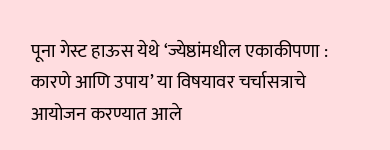पूना गेस्ट हाऊस येथे ‘ज्येष्ठांमधील एकाकीपणा : कारणे आणि उपाय’ या विषयावर चर्चासत्राचे आयोजन करण्यात आले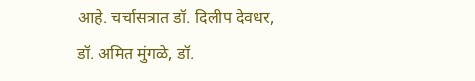आहे. चर्चासत्रात डॉ. दिलीप देवधर, डॉ. अमित मुंगळे, डॉ.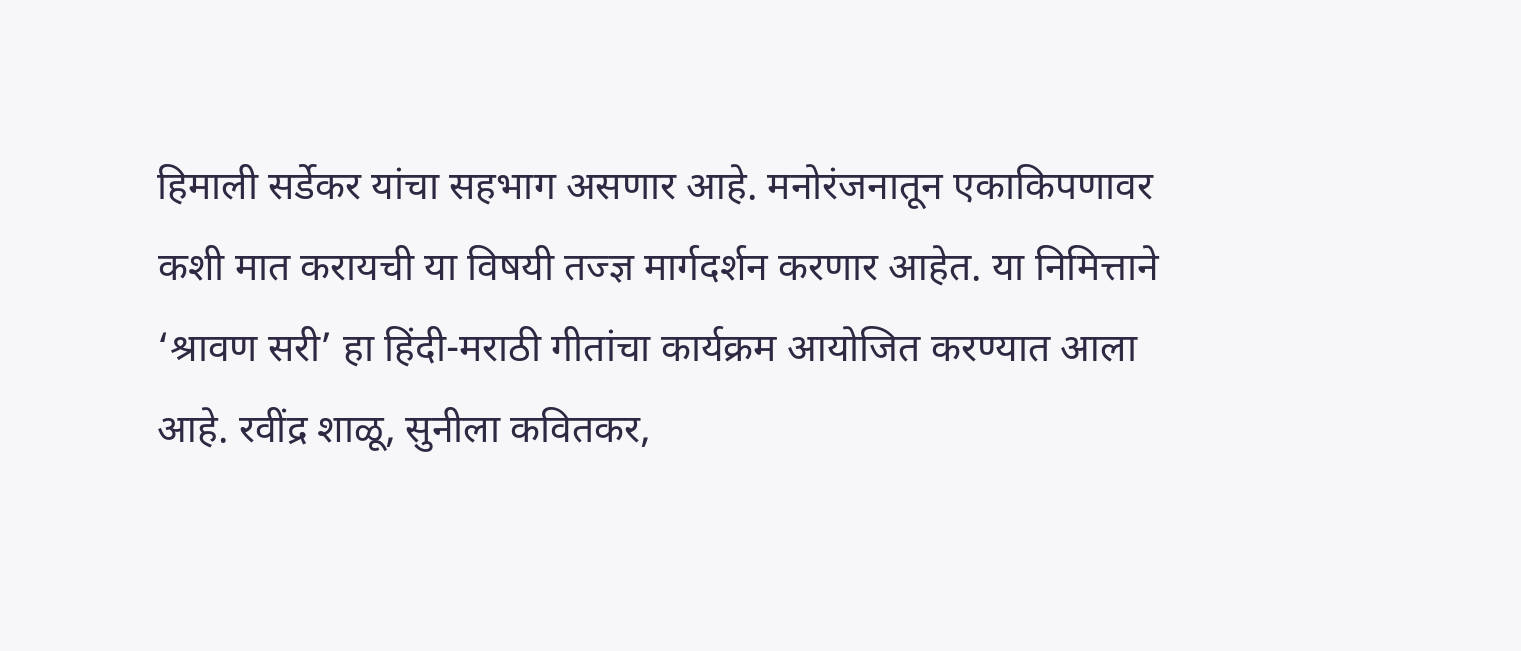हिमाली सर्डेकर यांचा सहभाग असणार आहे. मनोरंजनातून एकाकिपणावर कशी मात करायची या विषयी तज्ज्ञ मार्गदर्शन करणार आहेत. या निमित्ताने ‘श्रावण सरी’ हा हिंदी-मराठी गीतांचा कार्यक्रम आयोजित करण्यात आला आहे. रवींद्र शाळू, सुनीला कवितकर,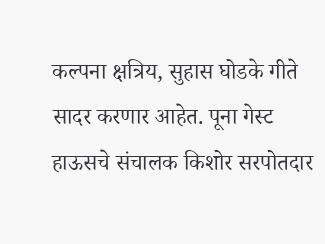कल्पना क्षत्रिय, सुहास घोडके गीते सादर करणार आहेत. पूना गेस्ट हाऊसचे संचालक किशोर सरपोतदार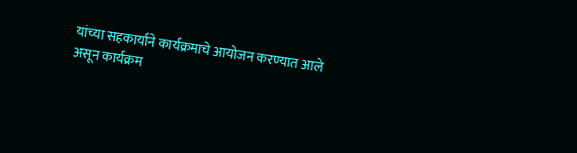यांच्या सहकार्याने कार्यक्रमाचे आयोजन करण्यात आले असून कार्यक्रम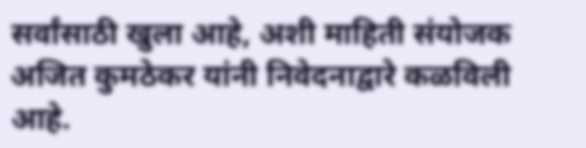सर्वांसाठी खुला आहे, अशी माहिती संयोजक अजित कुमठेकर यांनी निवेदनाद्वारे कळविली आहे.